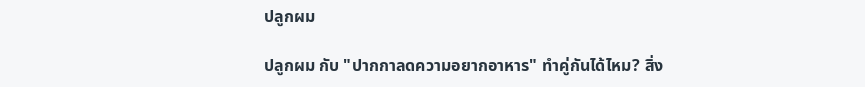ปลูกผม

ปลูกผม กับ "ปากกาลดความอยากอาหาร" ทำคู่กันได้ไหม? สิ่ง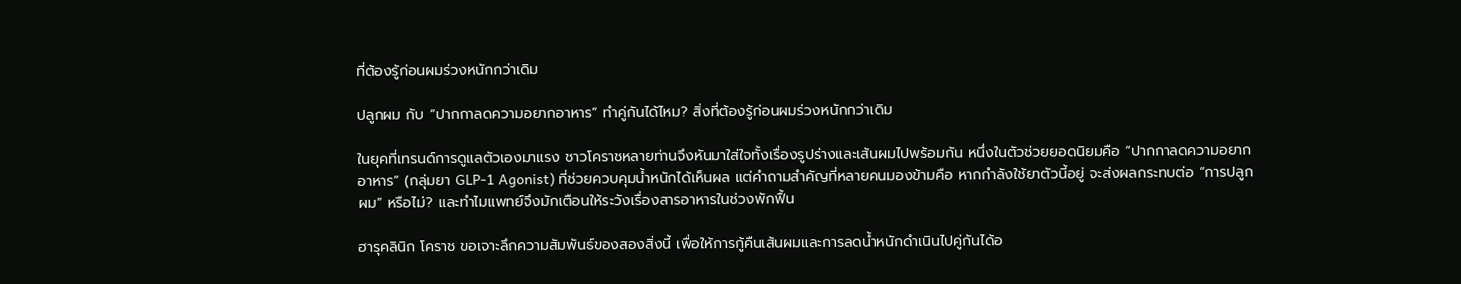ที่ต้องรู้ก่อนผมร่วงหนักกว่าเดิม

ปลูกผม กับ “ปากกาลดความอยากอาหาร” ทำคู่กันได้ไหม? สิ่งที่ต้องรู้ก่อนผมร่วงหนักกว่าเดิม

ในยุคที่เทรนด์การดูแลตัวเองมาแรง ชาวโคราชหลายท่านจึงหันมาใส่ใจทั้งเรื่องรูปร่างและเส้นผมไปพร้อมกัน หนึ่งในตัวช่วยยอดนิยมคือ “ปากกาลดความอยากอาหาร” (กลุ่มยา GLP-1 Agonist) ที่ช่วยควบคุมน้ำหนักได้เห็นผล แต่คำถามสำคัญที่หลายคนมองข้ามคือ หากกำลังใช้ยาตัวนี้อยู่ จะส่งผลกระทบต่อ “การปลูกผม” หรือไม่? และทำไมแพทย์จึงมักเตือนให้ระวังเรื่องสารอาหารในช่วงพักฟื้น

ฮารุคลินิก โคราช ขอเจาะลึกความสัมพันธ์ของสองสิ่งนี้ เพื่อให้การกู้คืนเส้นผมและการลดน้ำหนักดำเนินไปคู่กันได้อ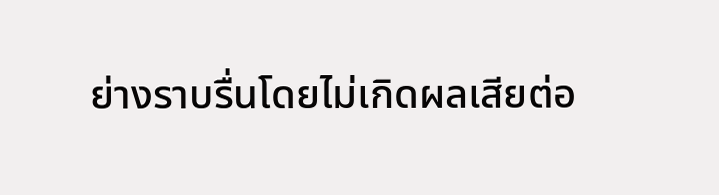ย่างราบรื่นโดยไม่เกิดผลเสียต่อ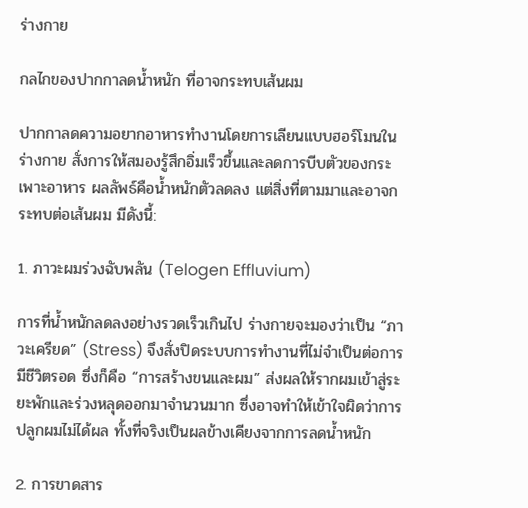ร่างกาย

กลไกของปากกาลดน้ำหนัก ที่อาจกระทบเส้นผม

ปากกาลดความอยากอาหารทำงานโดยการเลียนแบบฮอร์โมนในร่างกาย สั่งการให้สมองรู้สึกอิ่มเร็วขึ้นและลดการบีบตัวของกระเพาะอาหาร ผลลัพธ์คือน้ำหนักตัวลดลง แต่สิ่งที่ตามมาและอาจกระทบต่อเส้นผม มีดังนี้:

1. ภาวะผมร่วงฉับพลัน (Telogen Effluvium)

การที่น้ำหนักลดลงอย่างรวดเร็วเกินไป ร่างกายจะมองว่าเป็น “ภาวะเครียด” (Stress) จึงสั่งปิดระบบการทำงานที่ไม่จำเป็นต่อการมีชีวิตรอด ซึ่งก็คือ “การสร้างขนและผม” ส่งผลให้รากผมเข้าสู่ระยะพักและร่วงหลุดออกมาจำนวนมาก ซึ่งอาจทำให้เข้าใจผิดว่าการปลูกผมไม่ได้ผล ทั้งที่จริงเป็นผลข้างเคียงจากการลดน้ำหนัก

2. การขาดสาร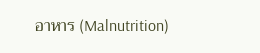อาหาร (Malnutrition)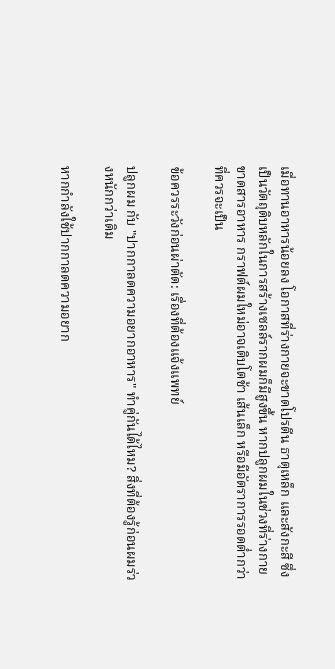เมื่อทานอาหารน้อยลง โอกาสที่ร่างกายจะขาดโปรตีน ธาตุเหล็ก และสังกะสี ซึ่งเป็นวัตถุดิบหลักในการสร้างเซลล์รากผมก็มีสูงขึ้น หากปลูกผมในช่วงที่ร่างกายขาดสารอาหาร กราฟต์ผมใหม่อาจเติบโตช้า เส้นเล็ก หรือมีอัตราการรอดต่ำกว่าที่ควรจะเป็น

ข้อควรระวังก่อนผ่าตัด: เรื่องที่ต้องแจ้งแพทย์

ปลูกผม กับ "ปากกาลดความอยากอาหาร" ทำคู่กันได้ไหม? สิ่งที่ต้องรู้ก่อนผมร่วงหนักกว่าเดิม

หากกำลังใช้ปากกาลดความอยาก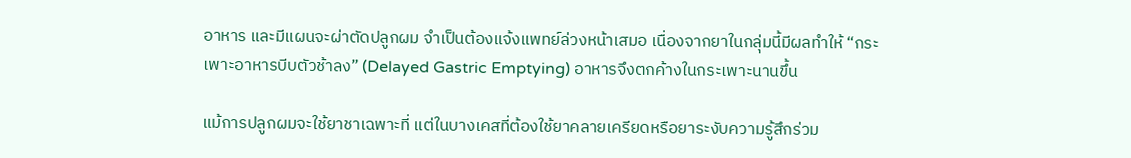อาหาร และมีแผนจะผ่าตัดปลูกผม จำเป็นต้องแจ้งแพทย์ล่วงหน้าเสมอ เนื่องจากยาในกลุ่มนี้มีผลทำให้ “กระเพาะอาหารบีบตัวช้าลง” (Delayed Gastric Emptying) อาหารจึงตกค้างในกระเพาะนานขึ้น

แม้การปลูกผมจะใช้ยาชาเฉพาะที่ แต่ในบางเคสที่ต้องใช้ยาคลายเครียดหรือยาระงับความรู้สึกร่วม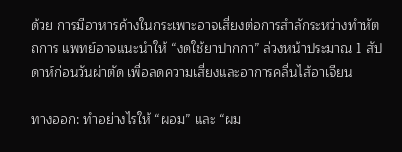ด้วย การมีอาหารค้างในกระเพาะอาจเสี่ยงต่อการสำลักระหว่างทำหัตถการ แพทย์อาจแนะนำให้ “งดใช้ยาปากกา” ล่วงหน้าประมาณ 1 สัปดาห์ก่อนวันผ่าตัด เพื่อลดความเสี่ยงและอาการคลื่นไส้อาเจียน

ทางออก: ทำอย่างไรให้ “ผอม” และ “ผม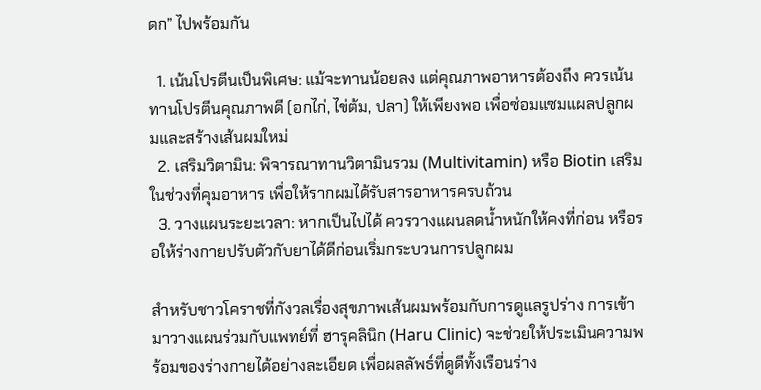ดก” ไปพร้อมกัน

  1. เน้นโปรตีนเป็นพิเศษ: แม้จะทานน้อยลง แต่คุณภาพอาหารต้องถึง ควรเน้นทานโปรตีนคุณภาพดี (อกไก่, ไข่ต้ม, ปลา) ให้เพียงพอ เพื่อซ่อมแซมแผลปลูกผมและสร้างเส้นผมใหม่
  2. เสริมวิตามิน: พิจารณาทานวิตามินรวม (Multivitamin) หรือ Biotin เสริมในช่วงที่คุมอาหาร เพื่อให้รากผมได้รับสารอาหารครบถ้วน
  3. วางแผนระยะเวลา: หากเป็นไปได้ ควรวางแผนลดน้ำหนักให้คงที่ก่อน หรือรอให้ร่างกายปรับตัวกับยาได้ดีก่อนเริ่มกระบวนการปลูกผม

สำหรับชาวโคราชที่กังวลเรื่องสุขภาพเส้นผมพร้อมกับการดูแลรูปร่าง การเข้ามาวางแผนร่วมกับแพทย์ที่ ฮารุคลินิก (Haru Clinic) จะช่วยให้ประเมินความพร้อมของร่างกายได้อย่างละเอียด เพื่อผลลัพธ์ที่ดูดีทั้งเรือนร่าง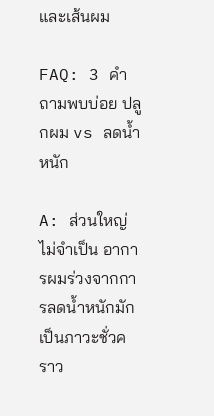และเส้นผม

FAQ: 3 คำถามพบบ่อย ปลูกผม vs ลดน้ำหนัก

A: ส่วนใหญ่ ไม่จำเป็น อาการผมร่วงจากการลดน้ำหนักมักเป็นภาวะชั่วคราว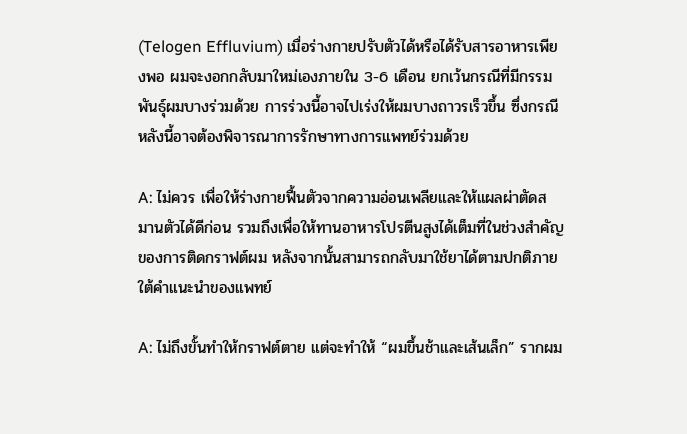(Telogen Effluvium) เมื่อร่างกายปรับตัวได้หรือได้รับสารอาหารเพียงพอ ผมจะงอกกลับมาใหม่เองภายใน 3-6 เดือน ยกเว้นกรณีที่มีกรรมพันธุ์ผมบางร่วมด้วย การร่วงนี้อาจไปเร่งให้ผมบางถาวรเร็วขึ้น ซึ่งกรณีหลังนี้อาจต้องพิจารณาการรักษาทางการแพทย์ร่วมด้วย

A: ไม่ควร เพื่อให้ร่างกายฟื้นตัวจากความอ่อนเพลียและให้แผลผ่าตัดสมานตัวได้ดีก่อน รวมถึงเพื่อให้ทานอาหารโปรตีนสูงได้เต็มที่ในช่วงสำคัญของการติดกราฟต์ผม หลังจากนั้นสามารถกลับมาใช้ยาได้ตามปกติภายใต้คำแนะนำของแพทย์

A: ไม่ถึงขั้นทำให้กราฟต์ตาย แต่จะทำให้ “ผมขึ้นช้าและเส้นเล็ก” รากผม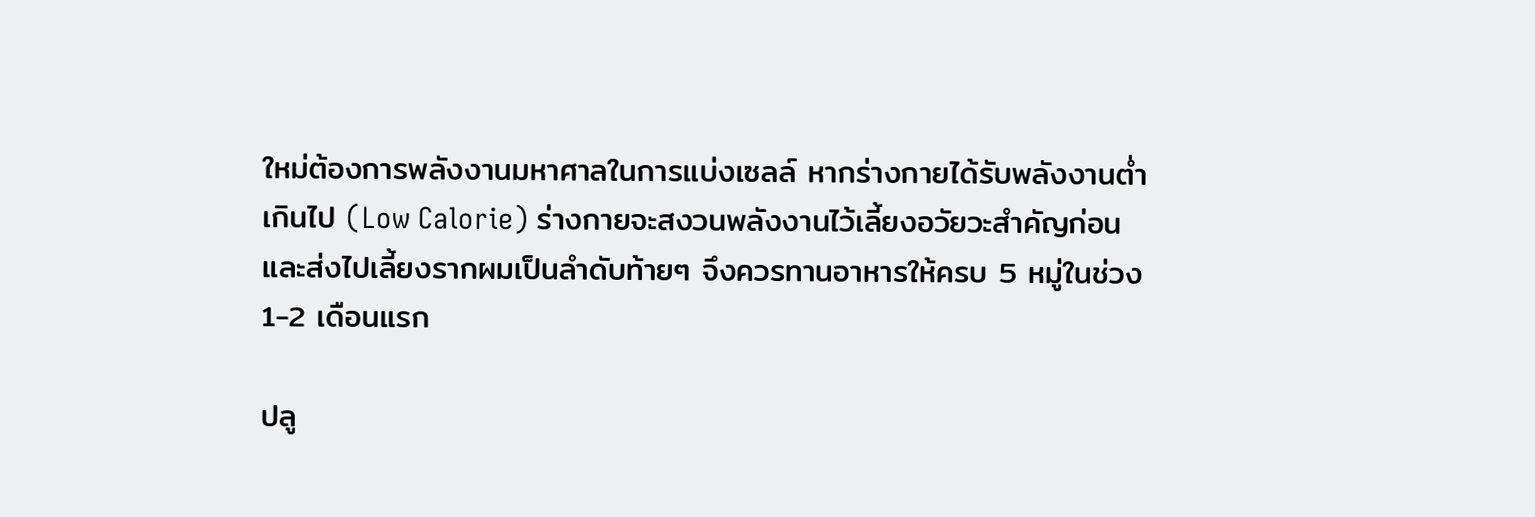ใหม่ต้องการพลังงานมหาศาลในการแบ่งเซลล์ หากร่างกายได้รับพลังงานต่ำเกินไป (Low Calorie) ร่างกายจะสงวนพลังงานไว้เลี้ยงอวัยวะสำคัญก่อน และส่งไปเลี้ยงรากผมเป็นลำดับท้ายๆ จึงควรทานอาหารให้ครบ 5 หมู่ในช่วง 1-2 เดือนแรก

ปลู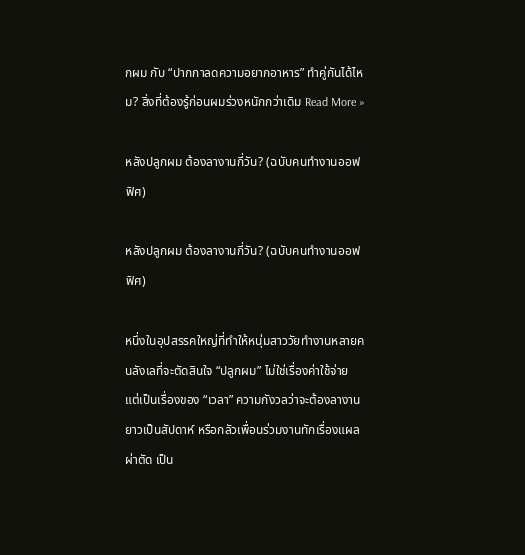กผม กับ “ปากกาลดความอยากอาหาร” ทำคู่กันได้ไหม? สิ่งที่ต้องรู้ก่อนผมร่วงหนักกว่าเดิม Read More »

หลังปลูกผม ต้องลางานกี่วัน? (ฉบับคนทำงานออฟฟิศ)

หลังปลูกผม ต้องลางานกี่วัน? (ฉบับคนทำงานออฟฟิศ)

หนึ่งในอุปสรรคใหญ่ที่ทำให้หนุ่มสาววัยทำงานหลายคนลังเลที่จะตัดสินใจ “ปลูกผม” ไม่ใช่เรื่องค่าใช้จ่าย แต่เป็นเรื่องของ “เวลา” ความกังวลว่าจะต้องลางานยาวเป็นสัปดาห์ หรือกลัวเพื่อนร่วมงานทักเรื่องแผลผ่าตัด เป็น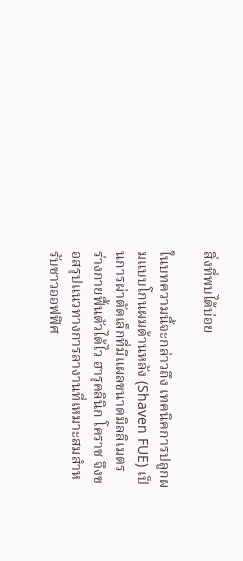สิ่งที่พบได้บ่อย

ในบทความนี้จะกล่าวถึง เทคนิคการปลูกผมแบบโกนผมด้านหลัง (Shaven FUE) เป็นการผ่าตัดเล็กที่มีแผลขนาดมิลลิเมตร ร่างกายฟื้นตัวได้ไว ฮารุคลินิก โคราช จึงขอสรุปแนวทางการลางานที่เหมาะสมสำหรับชาวออฟฟิศ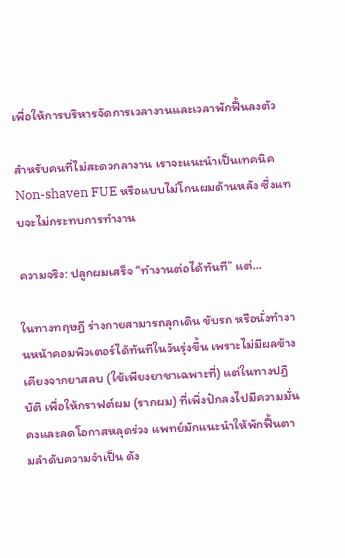เพื่อให้การบริหารจัดการเวลางานและเวลาพักฟื้นลงตัว

สำหรับคนที่ไม่สะดวกลางาน เราจะแนะนำเป็นเทคนิค Non-shaven FUE หรือแบบไม่โกนผมด้านหลัง ซึ่งแทบจะไม่กระทบการทำงาน

ความจริง: ปลูกผมเสร็จ “ทำงานต่อได้ทันที” แต่…

ในทางทฤษฎี ร่างกายสามารถลุกเดิน ขับรถ หรือนั่งทำงานหน้าคอมพิวเตอร์ได้ทันทีในวันรุ่งขึ้น เพราะไม่มีผลข้างเคียงจากยาสลบ (ใช้เพียงยาชาเฉพาะที่) แต่ในทางปฏิบัติ เพื่อให้กราฟต์ผม (รากผม) ที่เพิ่งปักลงไปมีความมั่นคงและลดโอกาสหลุดร่วง แพทย์มักแนะนำให้พักฟื้นตามลำดับความจำเป็น ดัง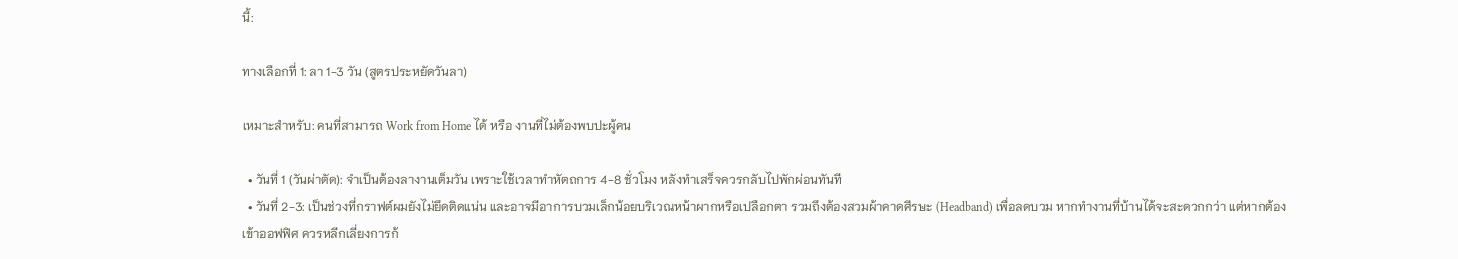นี้:

ทางเลือกที่ 1: ลา 1-3 วัน (สูตรประหยัดวันลา)

เหมาะสำหรับ: คนที่สามารถ Work from Home ได้ หรือ งานที่ไม่ต้องพบปะผู้คน

  • วันที่ 1 (วันผ่าตัด): จำเป็นต้องลางานเต็มวัน เพราะใช้เวลาทำหัตถการ 4-8 ชั่วโมง หลังทำเสร็จควรกลับไปพักผ่อนทันที
  • วันที่ 2-3: เป็นช่วงที่กราฟต์ผมยังไม่ยึดติดแน่น และอาจมีอาการบวมเล็กน้อยบริเวณหน้าผากหรือเปลือกตา รวมถึงต้องสวมผ้าคาดศีรษะ (Headband) เพื่อลดบวม หากทำงานที่บ้านได้จะสะดวกกว่า แต่หากต้องเข้าออฟฟิศ ควรหลีกเลี่ยงการก้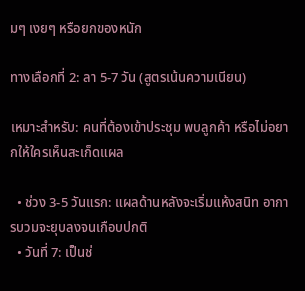มๆ เงยๆ หรือยกของหนัก

ทางเลือกที่ 2: ลา 5-7 วัน (สูตรเน้นความเนียน)

เหมาะสำหรับ: คนที่ต้องเข้าประชุม พบลูกค้า หรือไม่อยากให้ใครเห็นสะเก็ดแผล

  • ช่วง 3-5 วันแรก: แผลด้านหลังจะเริ่มแห้งสนิท อาการบวมจะยุบลงจนเกือบปกติ
  • วันที่ 7: เป็นช่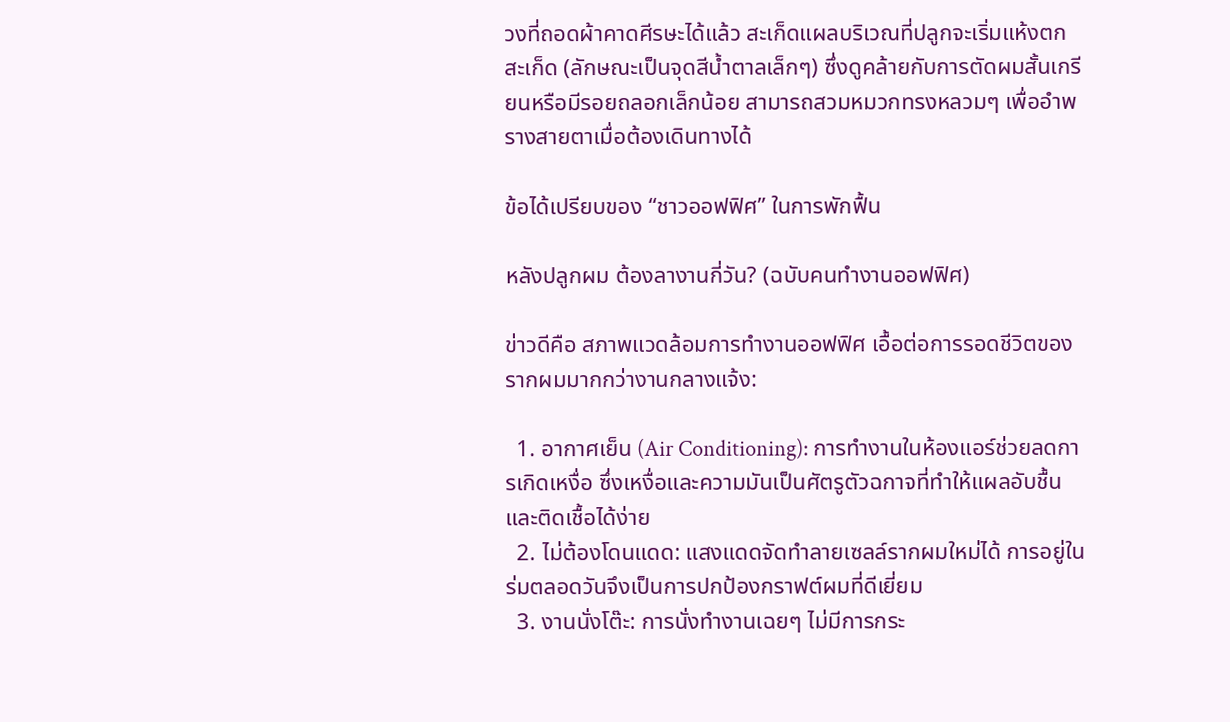วงที่ถอดผ้าคาดศีรษะได้แล้ว สะเก็ดแผลบริเวณที่ปลูกจะเริ่มแห้งตกสะเก็ด (ลักษณะเป็นจุดสีน้ำตาลเล็กๆ) ซึ่งดูคล้ายกับการตัดผมสั้นเกรียนหรือมีรอยถลอกเล็กน้อย สามารถสวมหมวกทรงหลวมๆ เพื่ออำพรางสายตาเมื่อต้องเดินทางได้

ข้อได้เปรียบของ “ชาวออฟฟิศ” ในการพักฟื้น

หลังปลูกผม ต้องลางานกี่วัน? (ฉบับคนทำงานออฟฟิศ)

ข่าวดีคือ สภาพแวดล้อมการทำงานออฟฟิศ เอื้อต่อการรอดชีวิตของรากผมมากกว่างานกลางแจ้ง:

  1. อากาศเย็น (Air Conditioning): การทำงานในห้องแอร์ช่วยลดการเกิดเหงื่อ ซึ่งเหงื่อและความมันเป็นศัตรูตัวฉกาจที่ทำให้แผลอับชื้นและติดเชื้อได้ง่าย
  2. ไม่ต้องโดนแดด: แสงแดดจัดทำลายเซลล์รากผมใหม่ได้ การอยู่ในร่มตลอดวันจึงเป็นการปกป้องกราฟต์ผมที่ดีเยี่ยม
  3. งานนั่งโต๊ะ: การนั่งทำงานเฉยๆ ไม่มีการกระ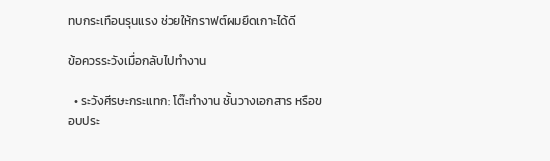ทบกระเทือนรุนแรง ช่วยให้กราฟต์ผมยึดเกาะได้ดี

ข้อควรระวังเมื่อกลับไปทำงาน

  • ระวังศีรษะกระแทก: โต๊ะทำงาน ชั้นวางเอกสาร หรือขอบประ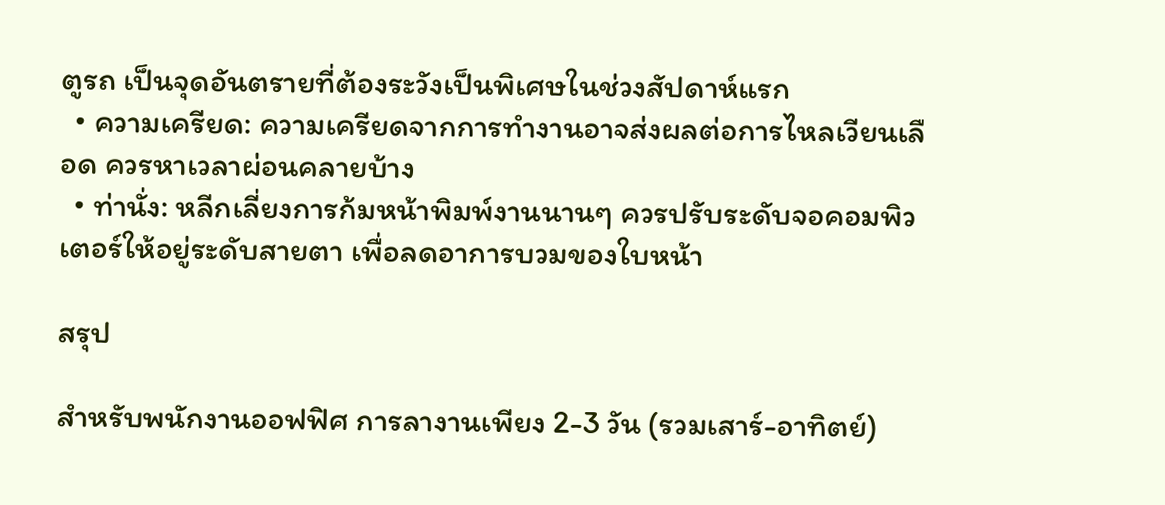ตูรถ เป็นจุดอันตรายที่ต้องระวังเป็นพิเศษในช่วงสัปดาห์แรก
  • ความเครียด: ความเครียดจากการทำงานอาจส่งผลต่อการไหลเวียนเลือด ควรหาเวลาผ่อนคลายบ้าง
  • ท่านั่ง: หลีกเลี่ยงการก้มหน้าพิมพ์งานนานๆ ควรปรับระดับจอคอมพิวเตอร์ให้อยู่ระดับสายตา เพื่อลดอาการบวมของใบหน้า

สรุป

สำหรับพนักงานออฟฟิศ การลางานเพียง 2-3 วัน (รวมเสาร์-อาทิตย์)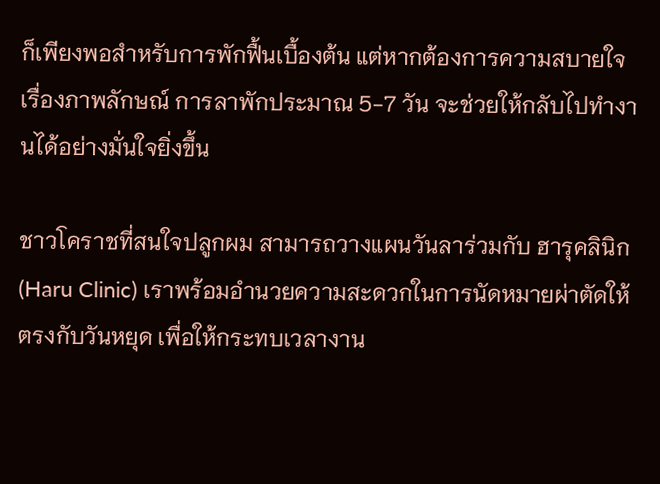ก็เพียงพอสำหรับการพักฟื้นเบื้องต้น แต่หากต้องการความสบายใจเรื่องภาพลักษณ์ การลาพักประมาณ 5-7 วัน จะช่วยให้กลับไปทำงานได้อย่างมั่นใจยิ่งขึ้น

ชาวโคราชที่สนใจปลูกผม สามารถวางแผนวันลาร่วมกับ ฮารุคลินิก (Haru Clinic) เราพร้อมอำนวยความสะดวกในการนัดหมายผ่าตัดให้ตรงกับวันหยุด เพื่อให้กระทบเวลางาน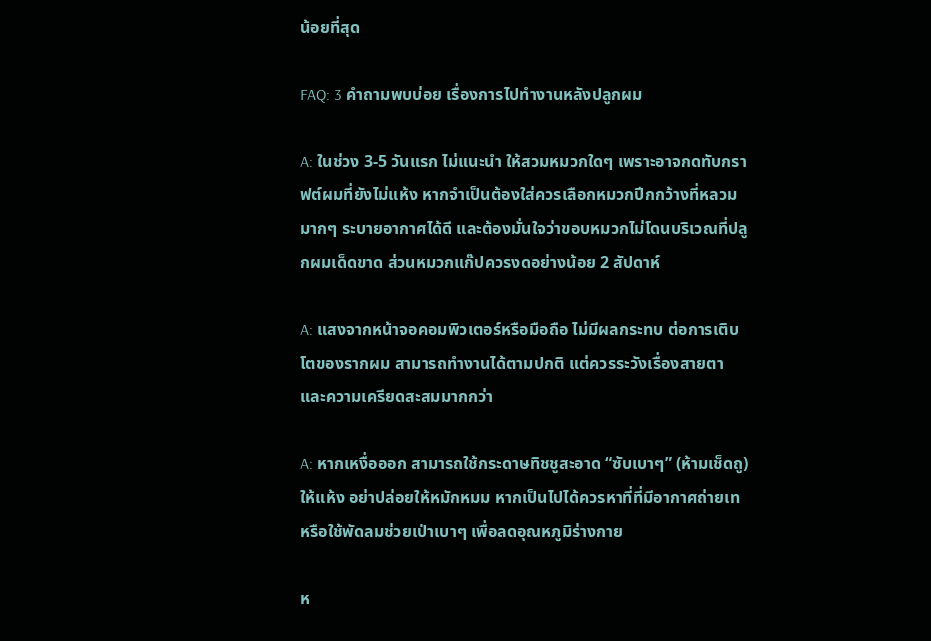น้อยที่สุด

FAQ: 3 คำถามพบบ่อย เรื่องการไปทำงานหลังปลูกผม

A: ในช่วง 3-5 วันแรก ไม่แนะนำ ให้สวมหมวกใดๆ เพราะอาจกดทับกราฟต์ผมที่ยังไม่แห้ง หากจำเป็นต้องใส่ควรเลือกหมวกปีกกว้างที่หลวมมากๆ ระบายอากาศได้ดี และต้องมั่นใจว่าขอบหมวกไม่โดนบริเวณที่ปลูกผมเด็ดขาด ส่วนหมวกแก๊ปควรงดอย่างน้อย 2 สัปดาห์

A: แสงจากหน้าจอคอมพิวเตอร์หรือมือถือ ไม่มีผลกระทบ ต่อการเติบโตของรากผม สามารถทำงานได้ตามปกติ แต่ควรระวังเรื่องสายตาและความเครียดสะสมมากกว่า

A: หากเหงื่อออก สามารถใช้กระดาษทิชชูสะอาด “ซับเบาๆ” (ห้ามเช็ดถู) ให้แห้ง อย่าปล่อยให้หมักหมม หากเป็นไปได้ควรหาที่ที่มีอากาศถ่ายเท หรือใช้พัดลมช่วยเป่าเบาๆ เพื่อลดอุณหภูมิร่างกาย

ห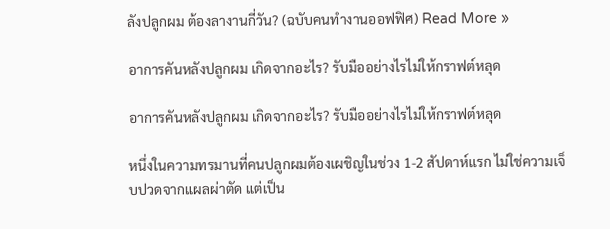ลังปลูกผม ต้องลางานกี่วัน? (ฉบับคนทำงานออฟฟิศ) Read More »

อาการคันหลังปลูกผม เกิดจากอะไร? รับมืออย่างไรไม่ให้กราฟต์หลุด

อาการคันหลังปลูกผม เกิดจากอะไร? รับมืออย่างไรไม่ให้กราฟต์หลุด

หนึ่งในความทรมานที่คนปลูกผมต้องเผชิญในช่วง 1-2 สัปดาห์แรก ไม่ใช่ความเจ็บปวดจากแผลผ่าตัด แต่เป็น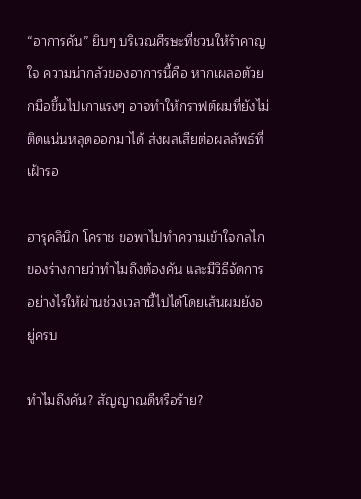“อาการคัน” ยิบๆ บริเวณศีรษะที่ชวนให้รำคาญใจ ความน่ากลัวของอาการนี้คือ หากเผลอตัวยกมือขึ้นไปเกาแรงๆ อาจทำให้กราฟต์ผมที่ยังไม่ติดแน่นหลุดออกมาได้ ส่งผลเสียต่อผลลัพธ์ที่เฝ้ารอ

ฮารุคลินิก โคราช ขอพาไปทำความเข้าใจกลไกของร่างกายว่าทำไมถึงต้องคัน และมีวิธีจัดการอย่างไรให้ผ่านช่วงเวลานี้ไปได้โดยเส้นผมยังอยู่ครบ

ทำไมถึงคัน? สัญญาณดีหรือร้าย?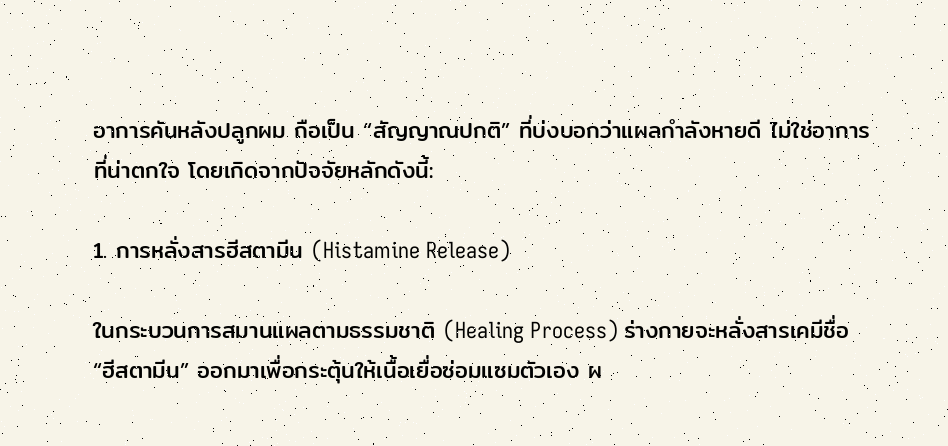อาการคันหลังปลูกผม ถือเป็น “สัญญาณปกติ” ที่บ่งบอกว่าแผลกำลังหายดี ไม่ใช่อาการที่น่าตกใจ โดยเกิดจากปัจจัยหลักดังนี้:

1. การหลั่งสารฮีสตามีน (Histamine Release)

ในกระบวนการสมานแผลตามธรรมชาติ (Healing Process) ร่างกายจะหลั่งสารเคมีชื่อ “ฮีสตามีน” ออกมาเพื่อกระตุ้นให้เนื้อเยื่อซ่อมแซมตัวเอง ผ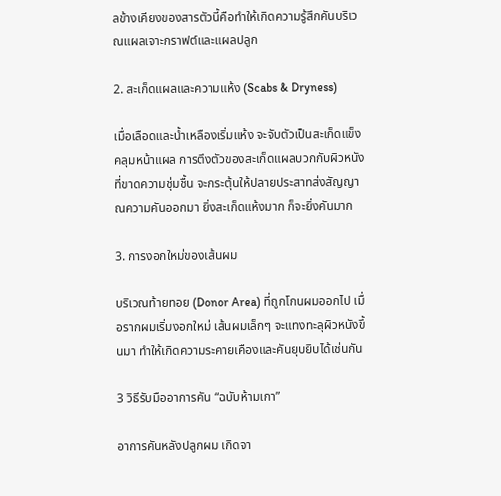ลข้างเคียงของสารตัวนี้คือทำให้เกิดความรู้สึกคันบริเวณแผลเจาะกราฟต์และแผลปลูก

2. สะเก็ดแผลและความแห้ง (Scabs & Dryness)

เมื่อเลือดและน้ำเหลืองเริ่มแห้ง จะจับตัวเป็นสะเก็ดแข็งคลุมหน้าแผล การตึงตัวของสะเก็ดแผลบวกกับผิวหนังที่ขาดความชุ่มชื้น จะกระตุ้นให้ปลายประสาทส่งสัญญาณความคันออกมา ยิ่งสะเก็ดแห้งมาก ก็จะยิ่งคันมาก

3. การงอกใหม่ของเส้นผม

บริเวณท้ายทอย (Donor Area) ที่ถูกโกนผมออกไป เมื่อรากผมเริ่มงอกใหม่ เส้นผมเล็กๆ จะแทงทะลุผิวหนังขึ้นมา ทำให้เกิดความระคายเคืองและคันยุบยิบได้เช่นกัน

3 วิธีรับมืออาการคัน “ฉบับห้ามเกา”

อาการคันหลังปลูกผม เกิดจา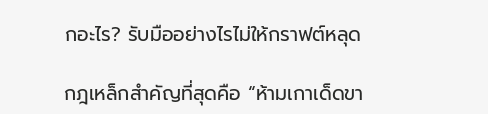กอะไร? รับมืออย่างไรไม่ให้กราฟต์หลุด

กฎเหล็กสำคัญที่สุดคือ “ห้ามเกาเด็ดขา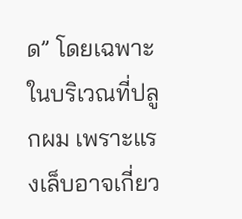ด” โดยเฉพาะในบริเวณที่ปลูกผม เพราะแรงเล็บอาจเกี่ยว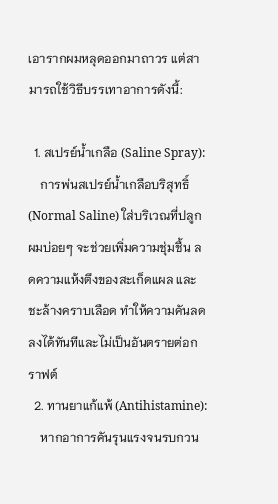เอารากผมหลุดออกมาถาวร แต่สามารถใช้วิธีบรรเทาอาการดังนี้:

  1. สเปรย์น้ำเกลือ (Saline Spray):
    การพ่นสเปรย์น้ำเกลือบริสุทธิ์ (Normal Saline) ใส่บริเวณที่ปลูกผมบ่อยๆ จะช่วยเพิ่มความชุ่มชื้น ลดความแห้งตึงของสะเก็ดแผล และชะล้างคราบเลือด ทำให้ความคันลดลงได้ทันทีและไม่เป็นอันตรายต่อกราฟต์
  2. ทานยาแก้แพ้ (Antihistamine):
    หากอาการคันรุนแรงจนรบกวน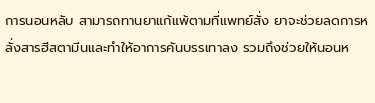การนอนหลับ สามารถทานยาแก้แพ้ตามที่แพทย์สั่ง ยาจะช่วยลดการหลั่งสารฮีสตามีนและทำให้อาการคันบรรเทาลง รวมถึงช่วยให้นอนห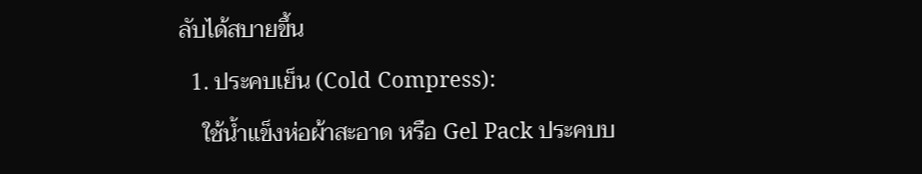ลับได้สบายขึ้น
  1. ประคบเย็น (Cold Compress):
    ใช้น้ำแข็งห่อผ้าสะอาด หรือ Gel Pack ประคบบ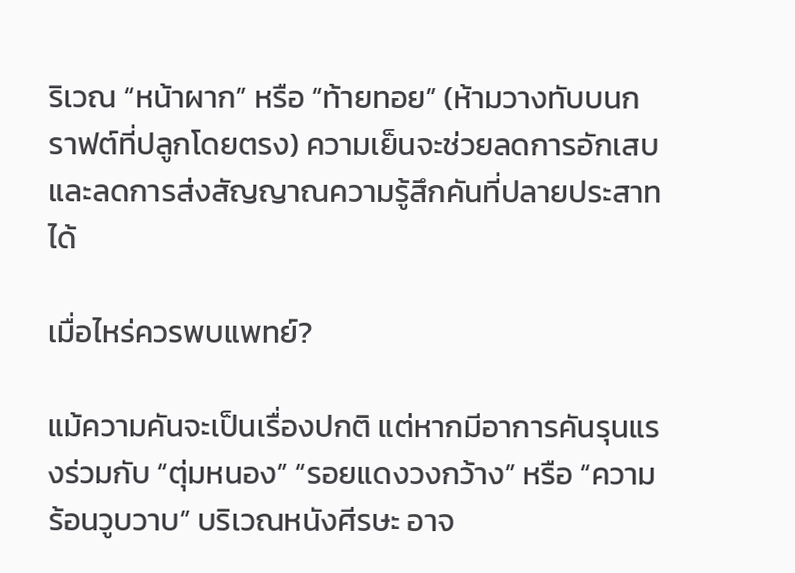ริเวณ “หน้าผาก” หรือ “ท้ายทอย” (ห้ามวางทับบนกราฟต์ที่ปลูกโดยตรง) ความเย็นจะช่วยลดการอักเสบและลดการส่งสัญญาณความรู้สึกคันที่ปลายประสาทได้

เมื่อไหร่ควรพบแพทย์?

แม้ความคันจะเป็นเรื่องปกติ แต่หากมีอาการคันรุนแรงร่วมกับ “ตุ่มหนอง” “รอยแดงวงกว้าง” หรือ “ความร้อนวูบวาบ” บริเวณหนังศีรษะ อาจ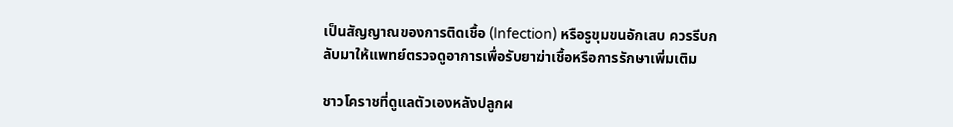เป็นสัญญาณของการติดเชื้อ (Infection) หรือรูขุมขนอักเสบ ควรรีบกลับมาให้แพทย์ตรวจดูอาการเพื่อรับยาฆ่าเชื้อหรือการรักษาเพิ่มเติม

ชาวโคราชที่ดูแลตัวเองหลังปลูกผ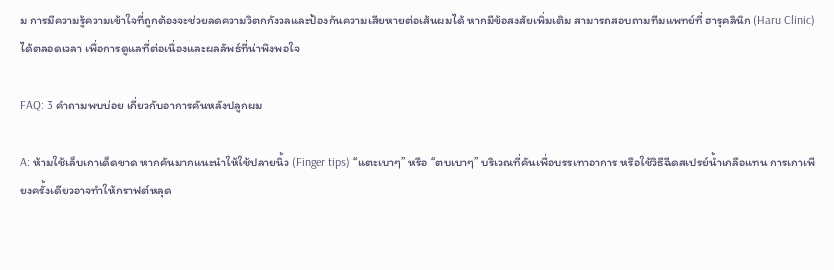ม การมีความรู้ความเข้าใจที่ถูกต้องจะช่วยลดความวิตกกังวลและป้องกันความเสียหายต่อเส้นผมได้ หากมีข้อสงสัยเพิ่มเติม สามารถสอบถามทีมแพทย์ที่ ฮารุคลินิก (Haru Clinic) ได้ตลอดเวลา เพื่อการดูแลที่ต่อเนื่องและผลลัพธ์ที่น่าพึงพอใจ

FAQ: 3 คำถามพบบ่อย เกี่ยวกับอาการคันหลังปลูกผม

A: ห้ามใช้เล็บเกาเด็ดขาด หากคันมากแนะนำให้ใช้ปลายนิ้ว (Finger tips) “แตะเบาๆ” หรือ “ตบเบาๆ” บริเวณที่คันเพื่อบรรเทาอาการ หรือใช้วิธีฉีดสเปรย์น้ำเกลือแทน การเกาเพียงครั้งเดียวอาจทำให้กราฟต์หลุด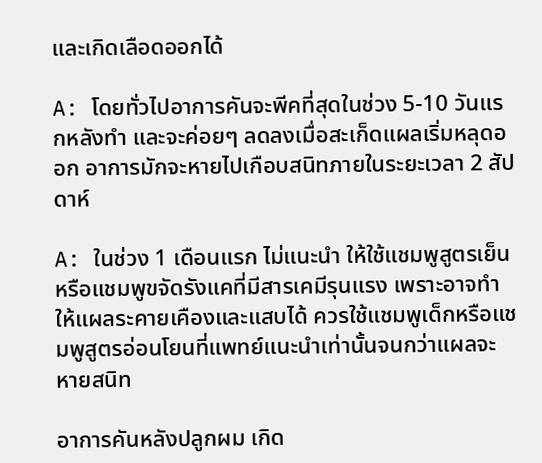และเกิดเลือดออกได้

A: โดยทั่วไปอาการคันจะพีคที่สุดในช่วง 5-10 วันแรกหลังทำ และจะค่อยๆ ลดลงเมื่อสะเก็ดแผลเริ่มหลุดออก อาการมักจะหายไปเกือบสนิทภายในระยะเวลา 2 สัปดาห์

A: ในช่วง 1 เดือนแรก ไม่แนะนำ ให้ใช้แชมพูสูตรเย็นหรือแชมพูขจัดรังแคที่มีสารเคมีรุนแรง เพราะอาจทำให้แผลระคายเคืองและแสบได้ ควรใช้แชมพูเด็กหรือแชมพูสูตรอ่อนโยนที่แพทย์แนะนำเท่านั้นจนกว่าแผลจะหายสนิท

อาการคันหลังปลูกผม เกิด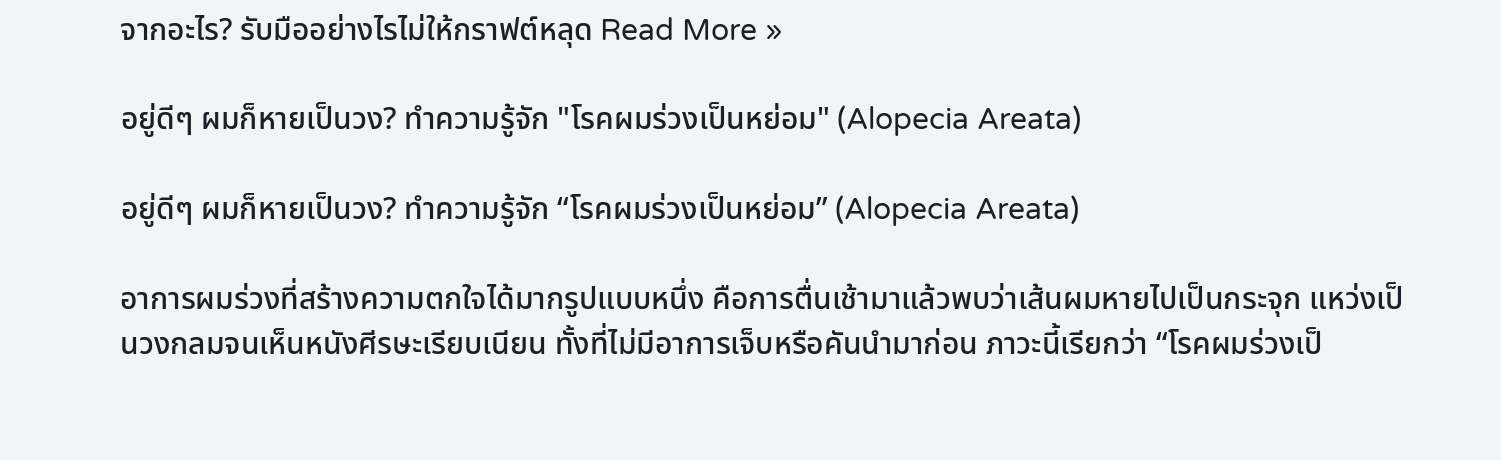จากอะไร? รับมืออย่างไรไม่ให้กราฟต์หลุด Read More »

อยู่ดีๆ ผมก็หายเป็นวง? ทำความรู้จัก "โรคผมร่วงเป็นหย่อม" (Alopecia Areata)

อยู่ดีๆ ผมก็หายเป็นวง? ทำความรู้จัก “โรคผมร่วงเป็นหย่อม” (Alopecia Areata)

อาการผมร่วงที่สร้างความตกใจได้มากรูปแบบหนึ่ง คือการตื่นเช้ามาแล้วพบว่าเส้นผมหายไปเป็นกระจุก แหว่งเป็นวงกลมจนเห็นหนังศีรษะเรียบเนียน ทั้งที่ไม่มีอาการเจ็บหรือคันนำมาก่อน ภาวะนี้เรียกว่า “โรคผมร่วงเป็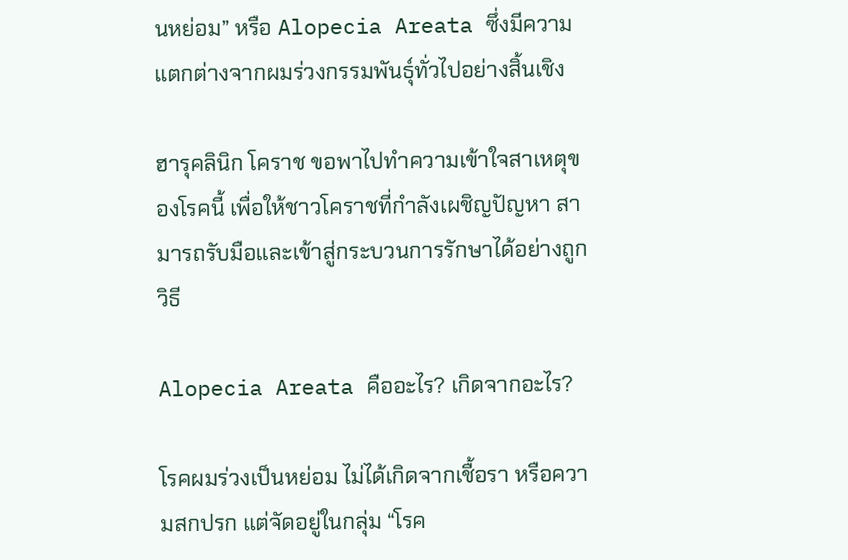นหย่อม” หรือ Alopecia Areata ซึ่งมีความแตกต่างจากผมร่วงกรรมพันธุ์ทั่วไปอย่างสิ้นเชิง

ฮารุคลินิก โคราช ขอพาไปทำความเข้าใจสาเหตุของโรคนี้ เพื่อให้ชาวโคราชที่กำลังเผชิญปัญหา สามารถรับมือและเข้าสู่กระบวนการรักษาได้อย่างถูกวิธี

Alopecia Areata คืออะไร? เกิดจากอะไร?

โรคผมร่วงเป็นหย่อม ไม่ได้เกิดจากเชื้อรา หรือความสกปรก แต่จัดอยู่ในกลุ่ม “โรค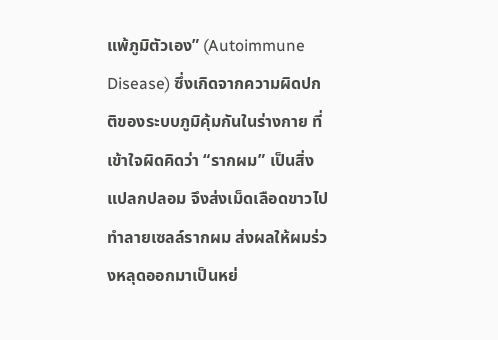แพ้ภูมิตัวเอง” (Autoimmune Disease) ซึ่งเกิดจากความผิดปกติของระบบภูมิคุ้มกันในร่างกาย ที่เข้าใจผิดคิดว่า “รากผม” เป็นสิ่งแปลกปลอม จึงส่งเม็ดเลือดขาวไปทำลายเซลล์รากผม ส่งผลให้ผมร่วงหลุดออกมาเป็นหย่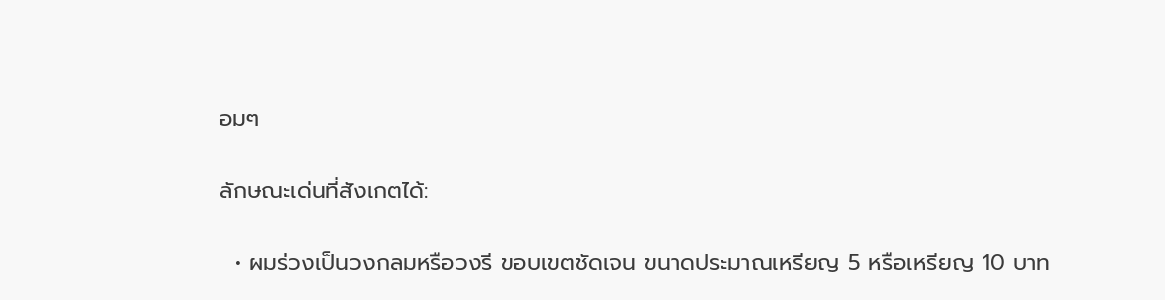อมๆ

ลักษณะเด่นที่สังเกตได้:

  • ผมร่วงเป็นวงกลมหรือวงรี ขอบเขตชัดเจน ขนาดประมาณเหรียญ 5 หรือเหรียญ 10 บาท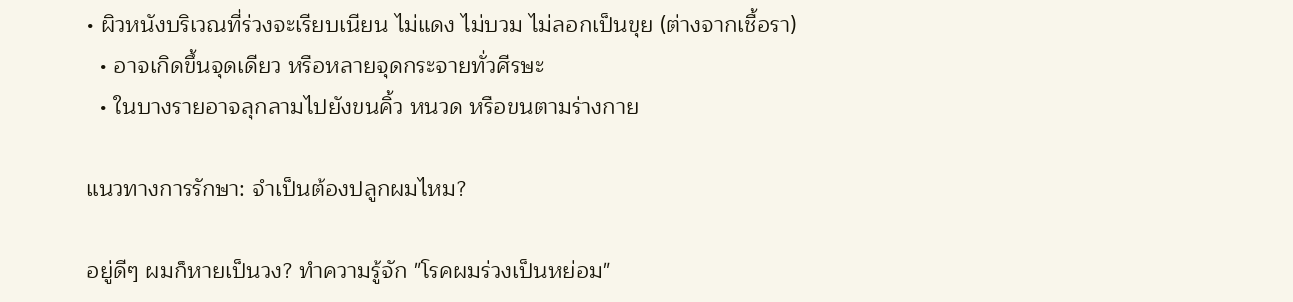• ผิวหนังบริเวณที่ร่วงจะเรียบเนียน ไม่แดง ไม่บวม ไม่ลอกเป็นขุย (ต่างจากเชื้อรา)
  • อาจเกิดขึ้นจุดเดียว หรือหลายจุดกระจายทั่วศีรษะ
  • ในบางรายอาจลุกลามไปยังขนคิ้ว หนวด หรือขนตามร่างกาย

แนวทางการรักษา: จำเป็นต้องปลูกผมไหม?

อยู่ดีๆ ผมก็หายเป็นวง? ทำความรู้จัก "โรคผมร่วงเป็นหย่อม"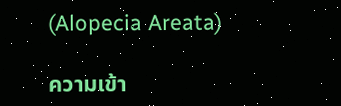(Alopecia Areata)

ความเข้า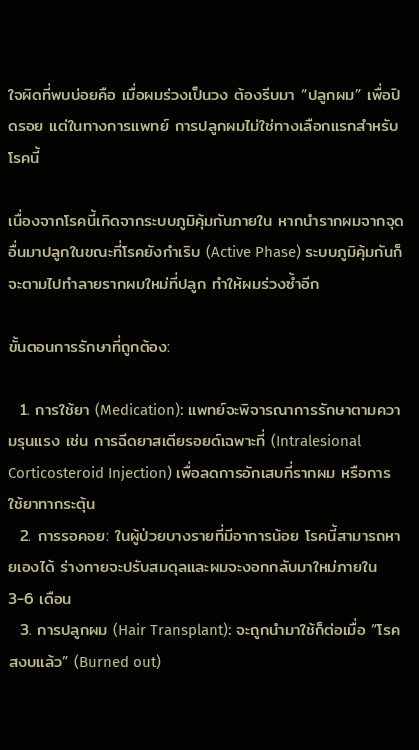ใจผิดที่พบบ่อยคือ เมื่อผมร่วงเป็นวง ต้องรีบมา “ปลูกผม” เพื่อปิดรอย แต่ในทางการแพทย์ การปลูกผมไม่ใช่ทางเลือกแรกสำหรับโรคนี้

เนื่องจากโรคนี้เกิดจากระบบภูมิคุ้มกันภายใน หากนำรากผมจากจุดอื่นมาปลูกในขณะที่โรคยังกำเริบ (Active Phase) ระบบภูมิคุ้มกันก็จะตามไปทำลายรากผมใหม่ที่ปลูก ทำให้ผมร่วงซ้ำอีก

ขั้นตอนการรักษาที่ถูกต้อง:

  1. การใช้ยา (Medication): แพทย์จะพิจารณาการรักษาตามความรุนแรง เช่น การฉีดยาสเตียรอยด์เฉพาะที่ (Intralesional Corticosteroid Injection) เพื่อลดการอักเสบที่รากผม หรือการใช้ยาทากระตุ้น
  2. การรอคอย: ในผู้ป่วยบางรายที่มีอาการน้อย โรคนี้สามารถหายเองได้ ร่างกายจะปรับสมดุลและผมจะงอกกลับมาใหม่ภายใน 3-6 เดือน
  3. การปลูกผม (Hair Transplant): จะถูกนำมาใช้ก็ต่อเมื่อ “โรคสงบแล้ว” (Burned out)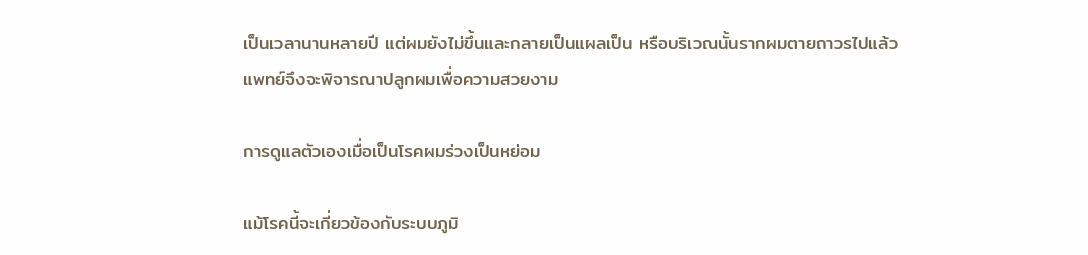เป็นเวลานานหลายปี แต่ผมยังไม่ขึ้นและกลายเป็นแผลเป็น หรือบริเวณนั้นรากผมตายถาวรไปแล้ว แพทย์จึงจะพิจารณาปลูกผมเพื่อความสวยงาม

การดูแลตัวเองเมื่อเป็นโรคผมร่วงเป็นหย่อม

แม้โรคนี้จะเกี่ยวข้องกับระบบภูมิ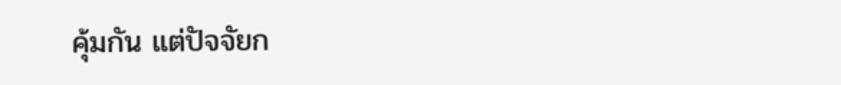คุ้มกัน แต่ปัจจัยก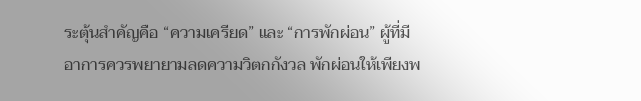ระตุ้นสำคัญคือ “ความเครียด” และ “การพักผ่อน” ผู้ที่มีอาการควรพยายามลดความวิตกกังวล พักผ่อนให้เพียงพ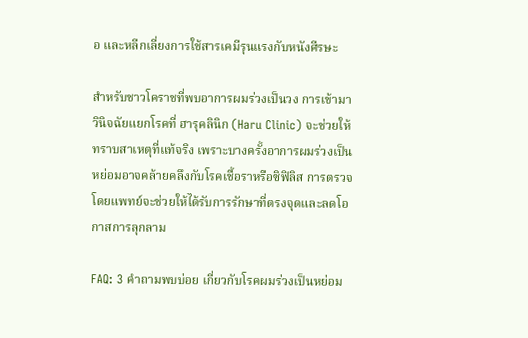อ และหลีกเลี่ยงการใช้สารเคมีรุนแรงกับหนังศีรษะ

สำหรับชาวโคราชที่พบอาการผมร่วงเป็นวง การเข้ามาวินิจฉัยแยกโรคที่ ฮารุคลินิก (Haru Clinic) จะช่วยให้ทราบสาเหตุที่แท้จริง เพราะบางครั้งอาการผมร่วงเป็นหย่อมอาจคล้ายคลึงกับโรคเชื้อราหรือซิฟิลิส การตรวจโดยแพทย์จะช่วยให้ได้รับการรักษาที่ตรงจุดและลดโอกาสการลุกลาม

FAQ: 3 คำถามพบบ่อย เกี่ยวกับโรคผมร่วงเป็นหย่อม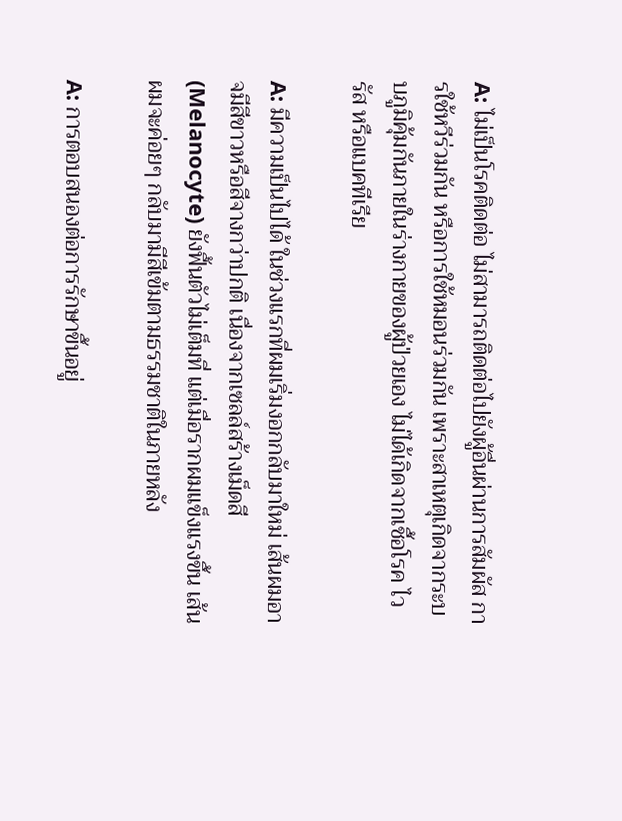A: ไม่เป็นโรคติดต่อ ไม่สามารถติดต่อไปยังผู้อื่นผ่านการสัมผัส การใช้หวีร่วมกัน หรือการใช้หมอนร่วมกัน เพราะสาเหตุเกิดจากระบบภูมิคุ้มกันภายในร่างกายของผู้ป่วยเอง ไม่ได้เกิดจากเชื้อโรค ไวรัส หรือแบคทีเรีย

A: มีความเป็นไปได้ ในช่วงแรกที่ผมเริ่มงอกกลับมาใหม่ เส้นผมอาจมีสีขาวหรือสีจางกว่าปกติ เนื่องจากเซลล์สร้างเม็ดสี (Melanocyte) ยังฟื้นตัวไม่เต็มที่ แต่เมื่อรากผมแข็งแรงขึ้น เส้นผมจะค่อยๆ กลับมามีสีเข้มตามธรรมชาติในภายหลัง

A: การตอบสนองต่อการรักษาขึ้นอยู่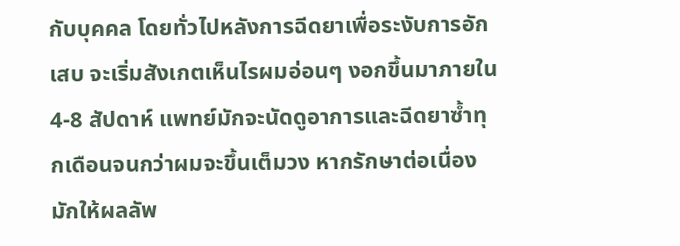กับบุคคล โดยทั่วไปหลังการฉีดยาเพื่อระงับการอักเสบ จะเริ่มสังเกตเห็นไรผมอ่อนๆ งอกขึ้นมาภายใน 4-8 สัปดาห์ แพทย์มักจะนัดดูอาการและฉีดยาซ้ำทุกเดือนจนกว่าผมจะขึ้นเต็มวง หากรักษาต่อเนื่องมักให้ผลลัพ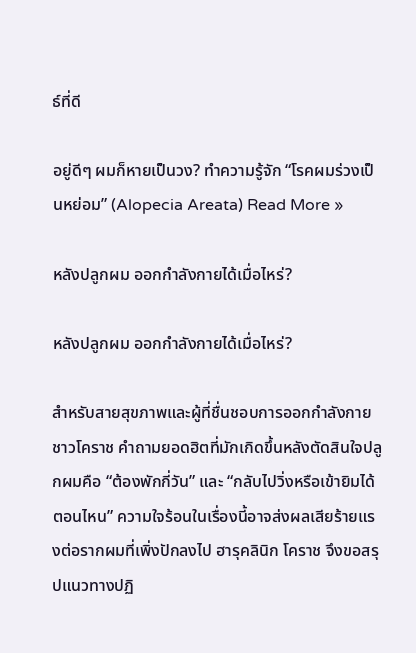ธ์ที่ดี

อยู่ดีๆ ผมก็หายเป็นวง? ทำความรู้จัก “โรคผมร่วงเป็นหย่อม” (Alopecia Areata) Read More »

หลังปลูกผม ออกกำลังกายได้เมื่อไหร่?

หลังปลูกผม ออกกำลังกายได้เมื่อไหร่?

สำหรับสายสุขภาพและผู้ที่ชื่นชอบการออกกำลังกายชาวโคราช คำถามยอดฮิตที่มักเกิดขึ้นหลังตัดสินใจปลูกผมคือ “ต้องพักกี่วัน” และ “กลับไปวิ่งหรือเข้ายิมได้ตอนไหน” ความใจร้อนในเรื่องนี้อาจส่งผลเสียร้ายแรงต่อรากผมที่เพิ่งปักลงไป ฮารุคลินิก โคราช จึงขอสรุปแนวทางปฏิ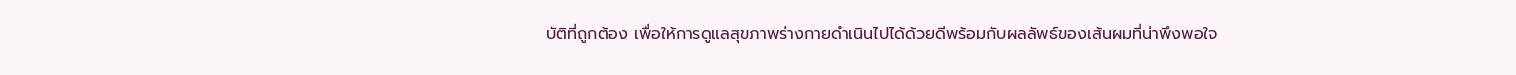บัติที่ถูกต้อง เพื่อให้การดูแลสุขภาพร่างกายดำเนินไปได้ด้วยดีพร้อมกับผลลัพธ์ของเส้นผมที่น่าพึงพอใจ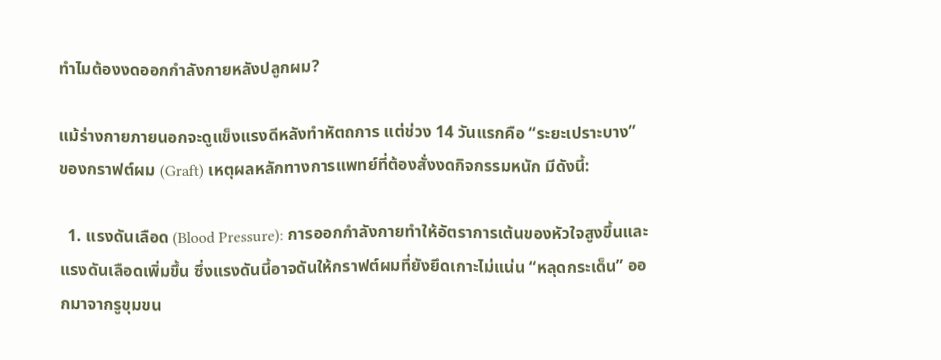ทำไมต้องงดออกกำลังกายหลังปลูกผม?

แม้ร่างกายภายนอกจะดูแข็งแรงดีหลังทำหัตถการ แต่ช่วง 14 วันแรกคือ “ระยะเปราะบาง” ของกราฟต์ผม (Graft) เหตุผลหลักทางการแพทย์ที่ต้องสั่งงดกิจกรรมหนัก มีดังนี้:

  1. แรงดันเลือด (Blood Pressure): การออกกำลังกายทำให้อัตราการเต้นของหัวใจสูงขึ้นและแรงดันเลือดเพิ่มขึ้น ซึ่งแรงดันนี้อาจดันให้กราฟต์ผมที่ยังยึดเกาะไม่แน่น “หลุดกระเด็น” ออกมาจากรูขุมขน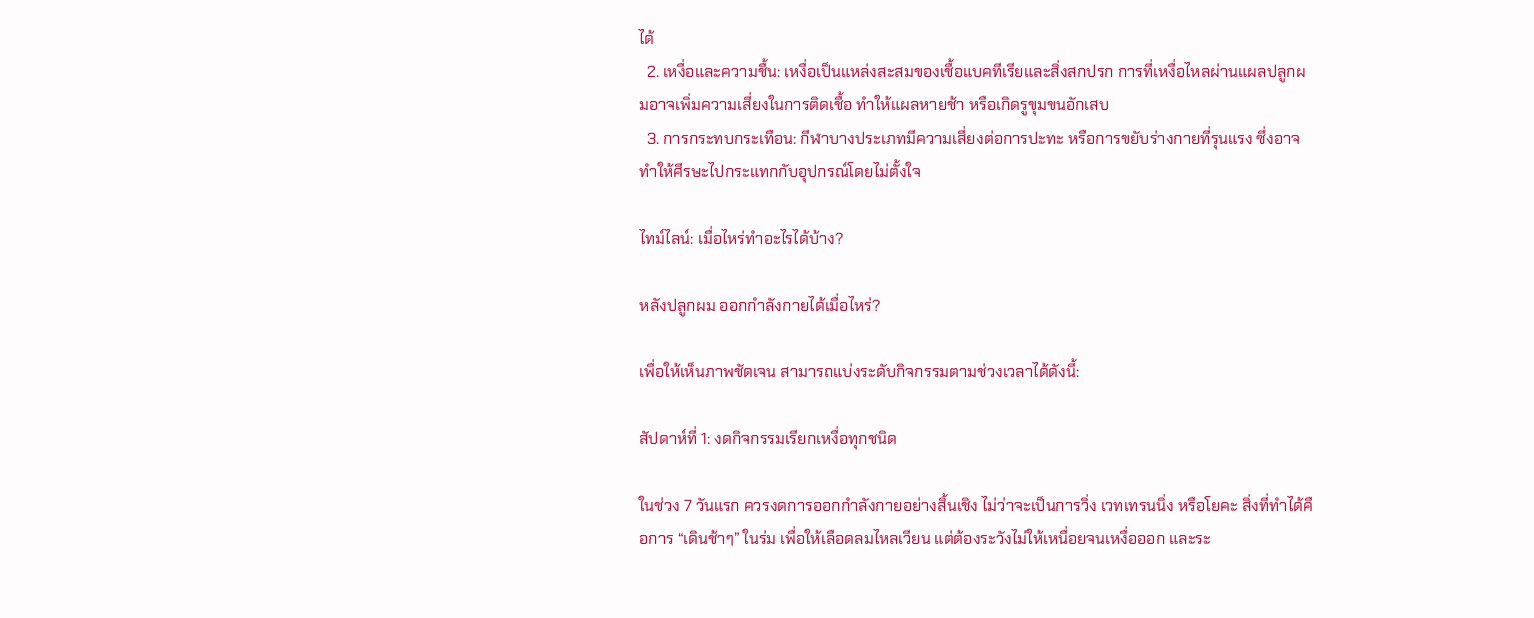ได้
  2. เหงื่อและความชื้น: เหงื่อเป็นแหล่งสะสมของเชื้อแบคทีเรียและสิ่งสกปรก การที่เหงื่อไหลผ่านแผลปลูกผมอาจเพิ่มความเสี่ยงในการติดเชื้อ ทำให้แผลหายช้า หรือเกิดรูขุมขนอักเสบ
  3. การกระทบกระเทือน: กีฬาบางประเภทมีความเสี่ยงต่อการปะทะ หรือการขยับร่างกายที่รุนแรง ซึ่งอาจทำให้ศีรษะไปกระแทกกับอุปกรณ์โดยไม่ตั้งใจ

ไทม์ไลน์: เมื่อไหร่ทำอะไรได้บ้าง?

หลังปลูกผม ออกกำลังกายได้เมื่อไหร่?

เพื่อให้เห็นภาพชัดเจน สามารถแบ่งระดับกิจกรรมตามช่วงเวลาได้ดังนี้:

สัปดาห์ที่ 1: งดกิจกรรมเรียกเหงื่อทุกชนิด

ในช่วง 7 วันแรก ควรงดการออกกำลังกายอย่างสิ้นเชิง ไม่ว่าจะเป็นการวิ่ง เวทเทรนนิ่ง หรือโยคะ สิ่งที่ทำได้คือการ “เดินช้าๆ” ในร่ม เพื่อให้เลือดลมไหลเวียน แต่ต้องระวังไม่ให้เหนื่อยจนเหงื่อออก และระ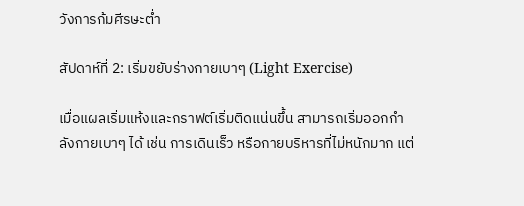วังการก้มศีรษะต่ำ

สัปดาห์ที่ 2: เริ่มขยับร่างกายเบาๆ (Light Exercise)

เมื่อแผลเริ่มแห้งและกราฟต์เริ่มติดแน่นขึ้น สามารถเริ่มออกกำลังกายเบาๆ ได้ เช่น การเดินเร็ว หรือกายบริหารที่ไม่หนักมาก แต่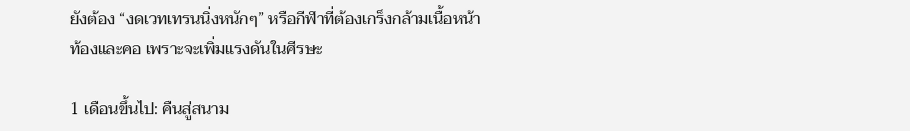ยังต้อง “งดเวทเทรนนิ่งหนักๆ” หรือกีฬาที่ต้องเกร็งกล้ามเนื้อหน้าท้องและคอ เพราะจะเพิ่มแรงดันในศีรษะ

1 เดือนขึ้นไป: คืนสู่สนาม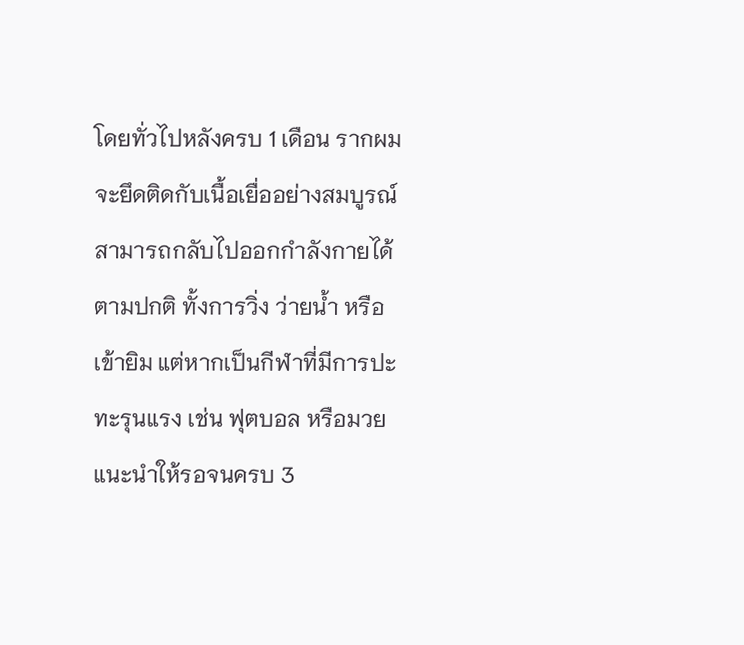โดยทั่วไปหลังครบ 1 เดือน รากผมจะยึดติดกับเนื้อเยื่ออย่างสมบูรณ์ สามารถกลับไปออกกำลังกายได้ตามปกติ ทั้งการวิ่ง ว่ายน้ำ หรือเข้ายิม แต่หากเป็นกีฬาที่มีการปะทะรุนแรง เช่น ฟุตบอล หรือมวย แนะนำให้รอจนครบ 3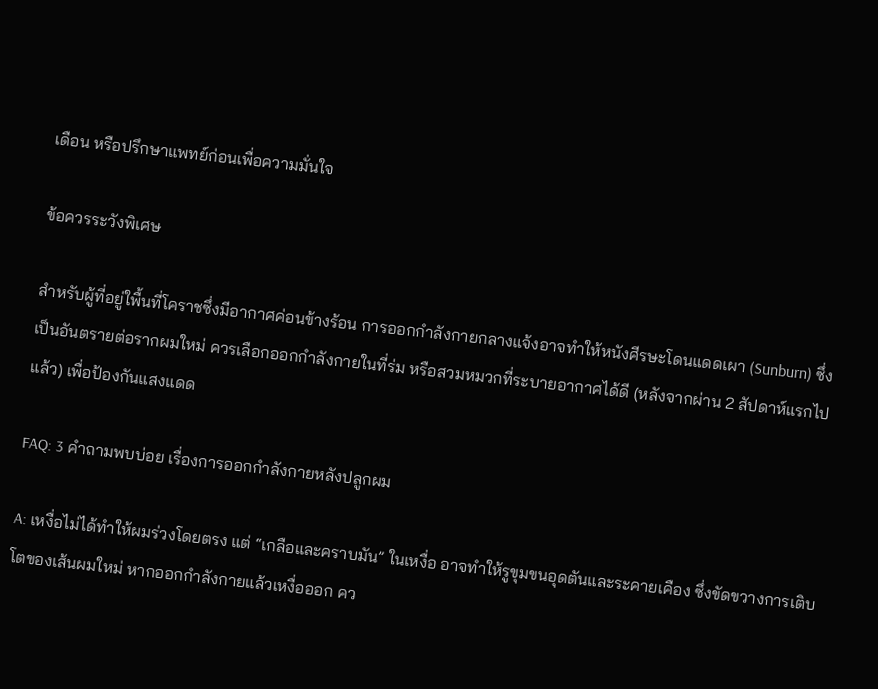เดือน หรือปรึกษาแพทย์ก่อนเพื่อความมั่นใจ

ข้อควรระวังพิเศษ

สำหรับผู้ที่อยู่ใพื้นที่โคราชซึ่งมีอากาศค่อนข้างร้อน การออกกำลังกายกลางแจ้งอาจทำให้หนังศีรษะโดนแดดเผา (Sunburn) ซึ่งเป็นอันตรายต่อรากผมใหม่ ควรเลือกออกกำลังกายในที่ร่ม หรือสวมหมวกที่ระบายอากาศได้ดี (หลังจากผ่าน 2 สัปดาห์แรกไปแล้ว) เพื่อป้องกันแสงแดด

FAQ: 3 คำถามพบบ่อย เรื่องการออกกำลังกายหลังปลูกผม

A: เหงื่อไม่ได้ทำให้ผมร่วงโดยตรง แต่ “เกลือและคราบมัน” ในเหงื่อ อาจทำให้รูขุมขนอุดตันและระคายเคือง ซึ่งขัดขวางการเติบโตของเส้นผมใหม่ หากออกกำลังกายแล้วเหงื่อออก คว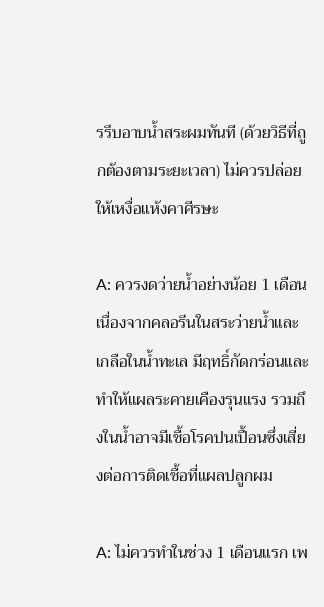รรีบอาบน้ำสระผมทันที (ด้วยวิธีที่ถูกต้องตามระยะเวลา) ไม่ควรปล่อยให้เหงื่อแห้งคาศีรษะ

A: ควรงดว่ายน้ำอย่างน้อย 1 เดือน เนื่องจากคลอรีนในสระว่ายน้ำและเกลือในน้ำทะเล มีฤทธิ์กัดกร่อนและทำให้แผลระคายเคืองรุนแรง รวมถึงในน้ำอาจมีเชื้อโรคปนเปื้อนซึ่งเสี่ยงต่อการติดเชื้อที่แผลปลูกผม

A: ไม่ควรทำในช่วง 1 เดือนแรก เพ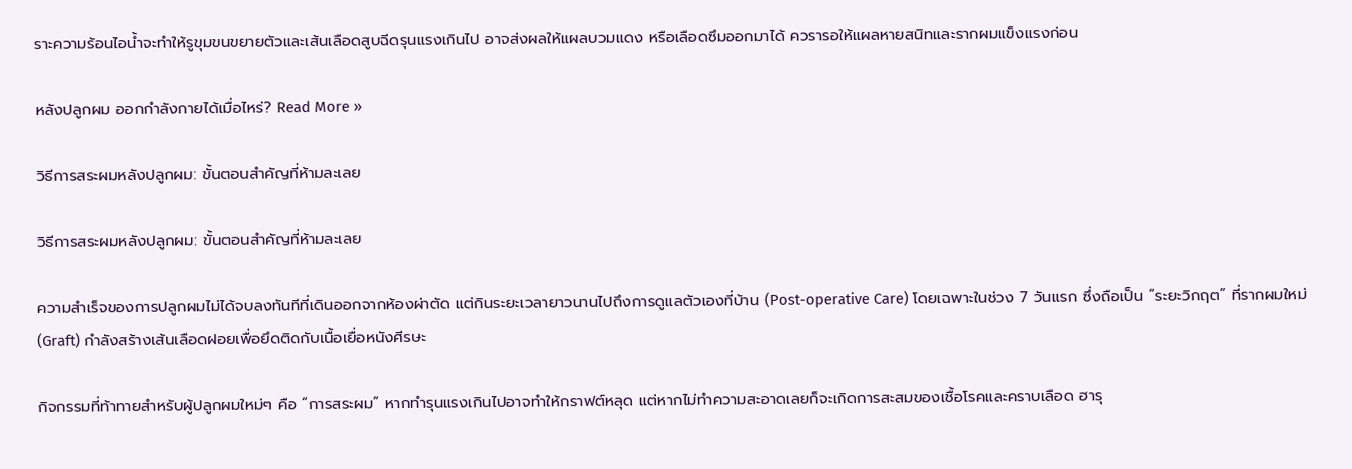ราะความร้อนไอน้ำจะทำให้รูขุมขนขยายตัวและเส้นเลือดสูบฉีดรุนแรงเกินไป อาจส่งผลให้แผลบวมแดง หรือเลือดซึมออกมาได้ ควรารอให้แผลหายสนิทและรากผมแข็งแรงก่อน

หลังปลูกผม ออกกำลังกายได้เมื่อไหร่? Read More »

วิธีการสระผมหลังปลูกผม: ขั้นตอนสำคัญที่ห้ามละเลย

วิธีการสระผมหลังปลูกผม: ขั้นตอนสำคัญที่ห้ามละเลย

ความสำเร็จของการปลูกผมไม่ได้จบลงทันทีที่เดินออกจากห้องผ่าตัด แต่กินระยะเวลายาวนานไปถึงการดูแลตัวเองที่บ้าน (Post-operative Care) โดยเฉพาะในช่วง 7 วันแรก ซึ่งถือเป็น “ระยะวิกฤต” ที่รากผมใหม่ (Graft) กำลังสร้างเส้นเลือดฝอยเพื่อยึดติดกับเนื้อเยื่อหนังศีรษะ

กิจกรรมที่ท้าทายสำหรับผู้ปลูกผมใหม่ๆ คือ “การสระผม” หากทำรุนแรงเกินไปอาจทำให้กราฟต์หลุด แต่หากไม่ทำความสะอาดเลยก็จะเกิดการสะสมของเชื้อโรคและคราบเลือด ฮารุ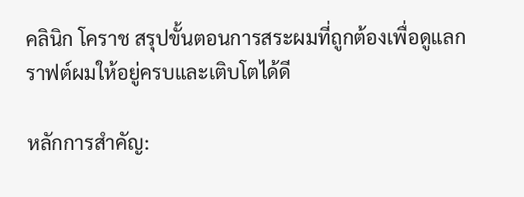คลินิก โคราช สรุปขั้นตอนการสระผมที่ถูกต้องเพื่อดูแลกราฟต์ผมให้อยู่ครบและเติบโตได้ดี

หลักการสำคัญ: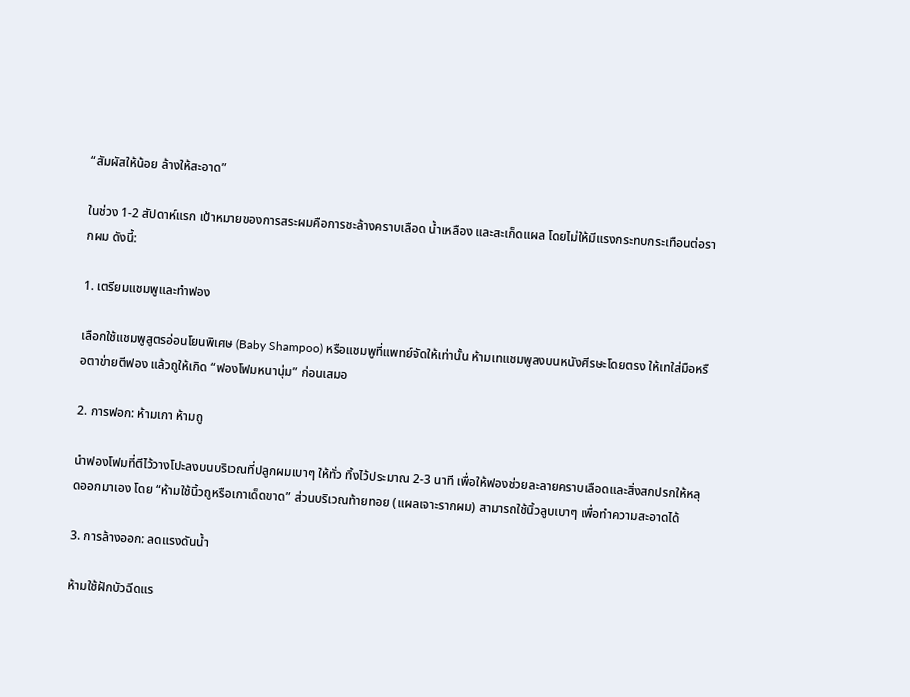“สัมผัสให้น้อย ล้างให้สะอาด”

ในช่วง 1-2 สัปดาห์แรก เป้าหมายของการสระผมคือการชะล้างคราบเลือด น้ำเหลือง และสะเก็ดแผล โดยไม่ให้มีแรงกระทบกระเทือนต่อรากผม ดังนี้:

1. เตรียมแชมพูและทำฟอง

เลือกใช้แชมพูสูตรอ่อนโยนพิเศษ (Baby Shampoo) หรือแชมพูที่แพทย์จัดให้เท่านั้น ห้ามเทแชมพูลงบนหนังศีรษะโดยตรง ให้เทใส่มือหรือตาข่ายตีฟอง แล้วถูให้เกิด “ฟองโฟมหนานุ่ม” ก่อนเสมอ

2. การฟอก: ห้ามเกา ห้ามถู

นำฟองโฟมที่ตีไว้วางโปะลงบนบริเวณที่ปลูกผมเบาๆ ให้ทั่ว ทิ้งไว้ประมาณ 2-3 นาที เพื่อให้ฟองช่วยละลายคราบเลือดและสิ่งสกปรกให้หลุดออกมาเอง โดย “ห้ามใช้นิ้วถูหรือเกาเด็ดขาด” ส่วนบริเวณท้ายทอย (แผลเจาะรากผม) สามารถใช้นิ้วลูบเบาๆ เพื่อทำความสะอาดได้

3. การล้างออก: ลดแรงดันน้ำ

ห้ามใช้ฝักบัวฉีดแร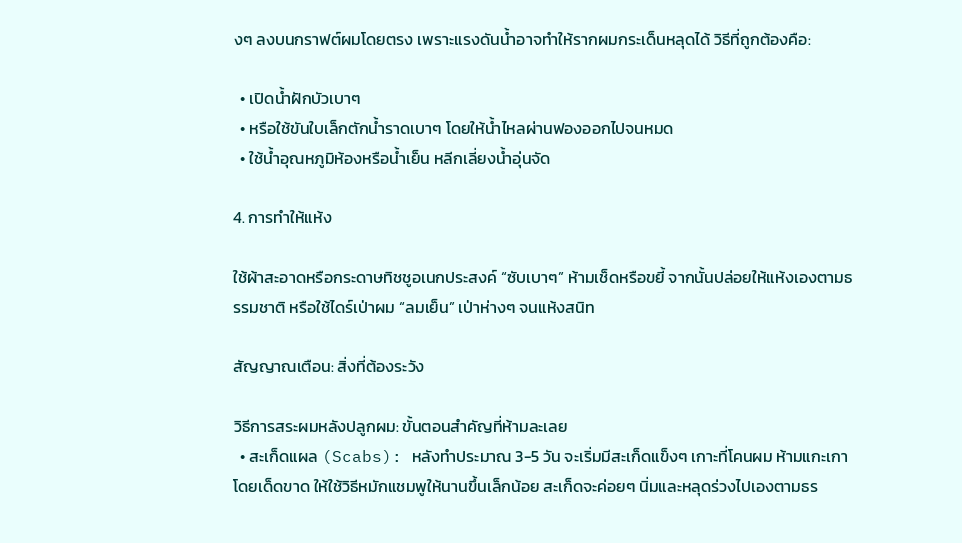งๆ ลงบนกราฟต์ผมโดยตรง เพราะแรงดันน้ำอาจทำให้รากผมกระเด็นหลุดได้ วิธีที่ถูกต้องคือ:

  • เปิดน้ำฝักบัวเบาๆ
  • หรือใช้ขันใบเล็กตักน้ำราดเบาๆ โดยให้น้ำไหลผ่านฟองออกไปจนหมด
  • ใช้น้ำอุณหภูมิห้องหรือน้ำเย็น หลีกเลี่ยงน้ำอุ่นจัด

4. การทำให้แห้ง

ใช้ผ้าสะอาดหรือกระดาษทิชชูอเนกประสงค์ “ซับเบาๆ” ห้ามเช็ดหรือขยี้ จากนั้นปล่อยให้แห้งเองตามธรรมชาติ หรือใช้ไดร์เป่าผม “ลมเย็น” เป่าห่างๆ จนแห้งสนิท

สัญญาณเตือน: สิ่งที่ต้องระวัง

วิธีการสระผมหลังปลูกผม: ขั้นตอนสำคัญที่ห้ามละเลย
  • สะเก็ดแผล (Scabs): หลังทำประมาณ 3-5 วัน จะเริ่มมีสะเก็ดแข็งๆ เกาะที่โคนผม ห้ามแกะเกาโดยเด็ดขาด ให้ใช้วิธีหมักแชมพูให้นานขึ้นเล็กน้อย สะเก็ดจะค่อยๆ นิ่มและหลุดร่วงไปเองตามธร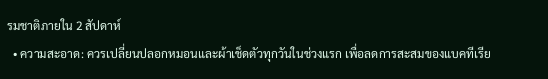รมชาติภายใน 2 สัปดาห์
  • ความสะอาด: ควรเปลี่ยนปลอกหมอนและผ้าเช็ดตัวทุกวันในช่วงแรก เพื่อลดการสะสมของแบคทีเรีย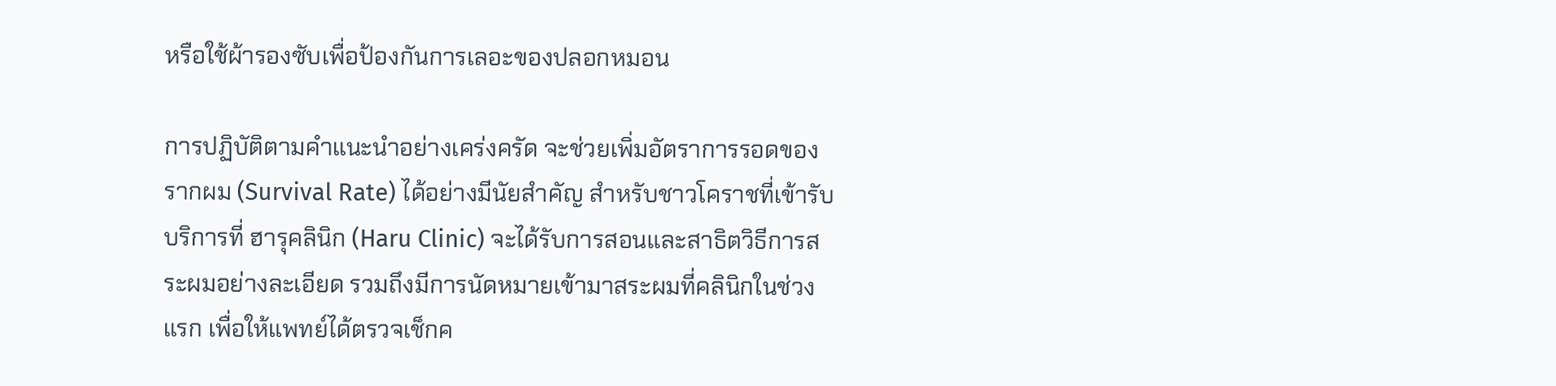หรือใช้ผ้ารองซับเพื่อป้องกันการเลอะของปลอกหมอน

การปฏิบัติตามคำแนะนำอย่างเคร่งครัด จะช่วยเพิ่มอัตราการรอดของรากผม (Survival Rate) ได้อย่างมีนัยสำคัญ สำหรับชาวโคราชที่เข้ารับบริการที่ ฮารุคลินิก (Haru Clinic) จะได้รับการสอนและสาธิตวิธีการสระผมอย่างละเอียด รวมถึงมีการนัดหมายเข้ามาสระผมที่คลินิกในช่วงแรก เพื่อให้แพทย์ได้ตรวจเช็กค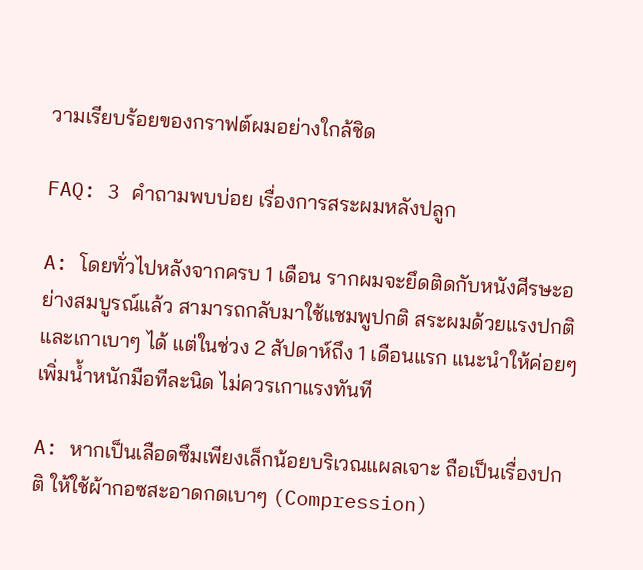วามเรียบร้อยของกราฟต์ผมอย่างใกล้ชิด

FAQ: 3 คำถามพบบ่อย เรื่องการสระผมหลังปลูก

A: โดยทั่วไปหลังจากครบ 1 เดือน รากผมจะยึดติดกับหนังศีรษะอย่างสมบูรณ์แล้ว สามารถกลับมาใช้แชมพูปกติ สระผมด้วยแรงปกติ และเกาเบาๆ ได้ แต่ในช่วง 2 สัปดาห์ถึง 1 เดือนแรก แนะนำให้ค่อยๆ เพิ่มน้ำหนักมือทีละนิด ไม่ควรเกาแรงทันที

A: หากเป็นเลือดซึมเพียงเล็กน้อยบริเวณแผลเจาะ ถือเป็นเรื่องปกติ ให้ใช้ผ้ากอซสะอาดกดเบาๆ (Compression)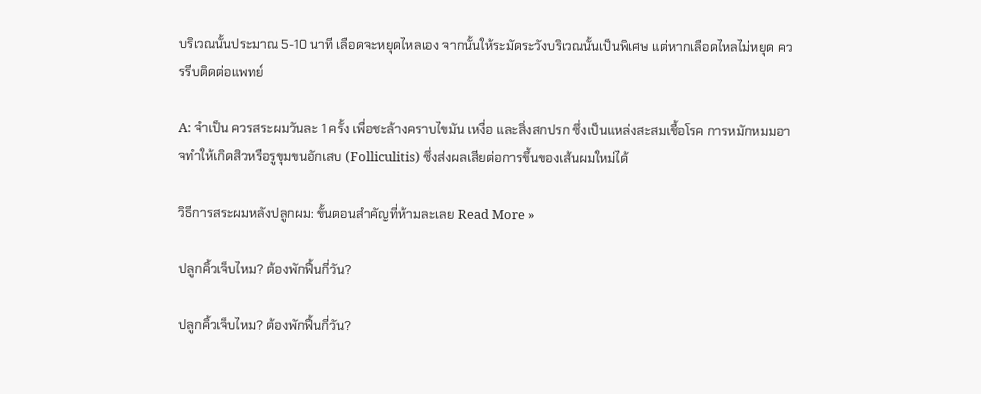บริเวณนั้นประมาณ 5-10 นาที เลือดจะหยุดไหลเอง จากนั้นให้ระมัดระวังบริเวณนั้นเป็นพิเศษ แต่หากเลือดไหลไม่หยุด ควรรีบติดต่อแพทย์

A: จำเป็น ควรสระผมวันละ 1 ครั้ง เพื่อชะล้างคราบไขมัน เหงื่อ และสิ่งสกปรก ซึ่งเป็นแหล่งสะสมเชื้อโรค การหมักหมมอาจทำให้เกิดสิวหรือรูขุมขนอักเสบ (Folliculitis) ซึ่งส่งผลเสียต่อการขึ้นของเส้นผมใหม่ได้

วิธีการสระผมหลังปลูกผม: ขั้นตอนสำคัญที่ห้ามละเลย Read More »

ปลูกคิ้วเจ็บไหม? ต้องพักฟื้นกี่วัน?

ปลูกคิ้วเจ็บไหม? ต้องพักฟื้นกี่วัน?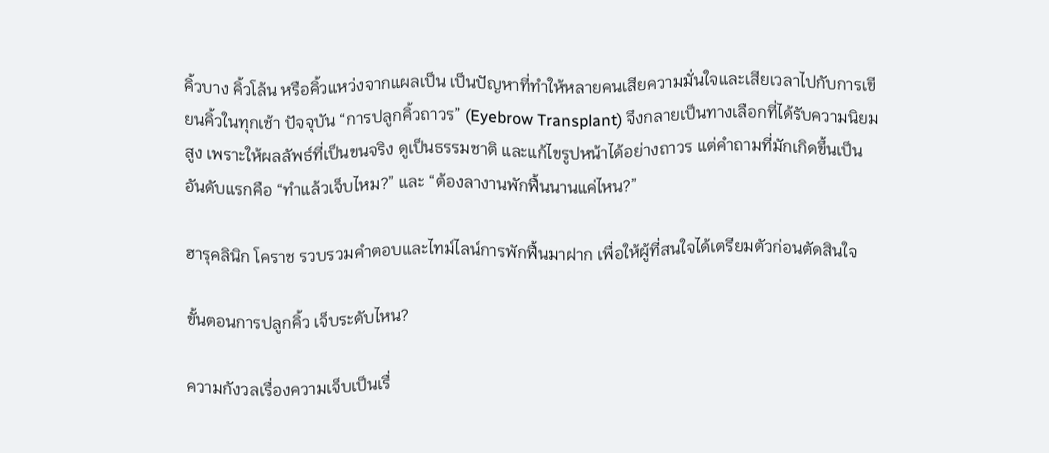คิ้วบาง คิ้วโล้น หรือคิ้วแหว่งจากแผลเป็น เป็นปัญหาที่ทำให้หลายคนเสียความมั่นใจและเสียเวลาไปกับการเขียนคิ้วในทุกเช้า ปัจจุบัน “การปลูกคิ้วถาวร” (Eyebrow Transplant) จึงกลายเป็นทางเลือกที่ได้รับความนิยมสูง เพราะให้ผลลัพธ์ที่เป็นขนจริง ดูเป็นธรรมชาติ และแก้ไขรูปหน้าได้อย่างถาวร แต่คำถามที่มักเกิดขึ้นเป็นอันดับแรกคือ “ทำแล้วเจ็บไหม?” และ “ต้องลางานพักฟื้นนานแค่ไหน?”

ฮารุคลินิก โคราช รวบรวมคำตอบและไทม์ไลน์การพักฟื้นมาฝาก เพื่อให้ผู้ที่สนใจได้เตรียมตัวก่อนตัดสินใจ

ขั้นตอนการปลูกคิ้ว เจ็บระดับไหน?

ความกังวลเรื่องความเจ็บเป็นเรื่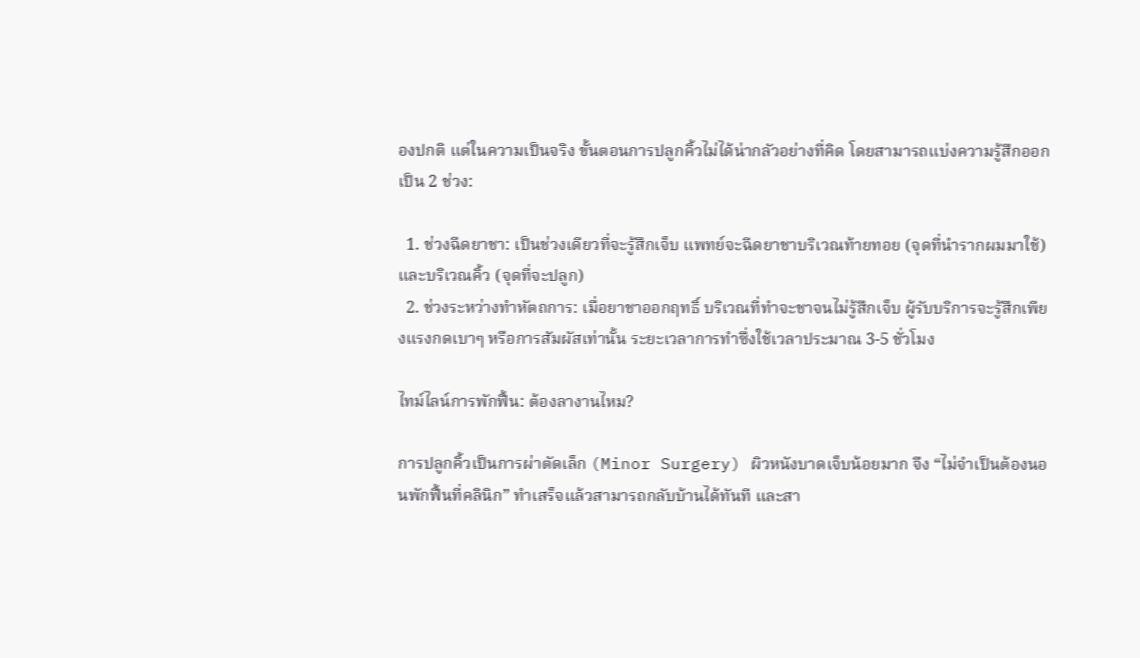องปกติ แต่ในความเป็นจริง ขั้นตอนการปลูกคิ้วไม่ได้น่ากลัวอย่างที่คิด โดยสามารถแบ่งความรู้สึกออกเป็น 2 ช่วง:

  1. ช่วงฉีดยาชา: เป็นช่วงเดียวที่จะรู้สึกเจ็บ แพทย์จะฉีดยาชาบริเวณท้ายทอย (จุดที่นำรากผมมาใช้) และบริเวณคิ้ว (จุดที่จะปลูก)
  2. ช่วงระหว่างทำหัตถการ: เมื่อยาชาออกฤทธิ์ บริเวณที่ทำจะชาจนไม่รู้สึกเจ็บ ผู้รับบริการจะรู้สึกเพียงแรงกดเบาๆ หรือการสัมผัสเท่านั้น ระยะเวลาการทำซึ่งใช้เวลาประมาณ 3-5 ชั่วโมง

ไทม์ไลน์การพักฟื้น: ต้องลางานไหม?

การปลูกคิ้วเป็นการผ่าตัดเล็ก (Minor Surgery) ผิวหนังบาดเจ็บน้อยมาก จึง “ไม่จำเป็นต้องนอนพักฟื้นที่คลินิก” ทำเสร็จแล้วสามารถกลับบ้านได้ทันที และสา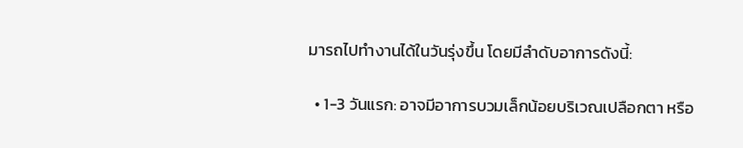มารถไปทำงานได้ในวันรุ่งขึ้น โดยมีลำดับอาการดังนี้:

  • 1-3 วันแรก: อาจมีอาการบวมเล็กน้อยบริเวณเปลือกตา หรือ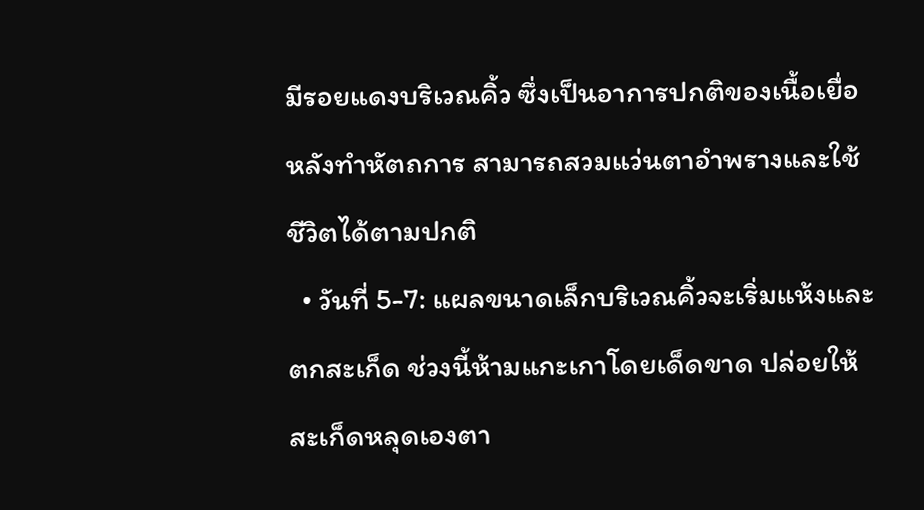มีรอยแดงบริเวณคิ้ว ซึ่งเป็นอาการปกติของเนื้อเยื่อหลังทำหัตถการ สามารถสวมแว่นตาอำพรางและใช้ชีวิตได้ตามปกติ
  • วันที่ 5-7: แผลขนาดเล็กบริเวณคิ้วจะเริ่มแห้งและตกสะเก็ด ช่วงนี้ห้ามแกะเกาโดยเด็ดขาด ปล่อยให้สะเก็ดหลุดเองตา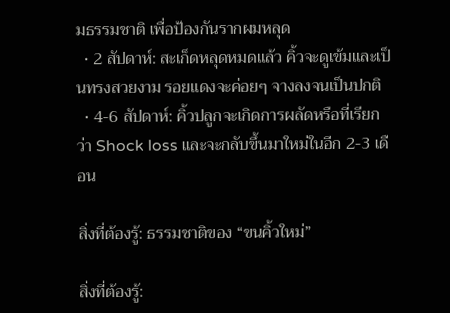มธรรมชาติ เพื่อป้องกันรากผมหลุด
  • 2 สัปดาห์: สะเก็ดหลุดหมดแล้ว คิ้วจะดูเข้มและเป็นทรงสวยงาม รอยแดงจะค่อยๆ จางลงจนเป็นปกติ
  • 4-6 สัปดาห์: คิ้วปลูกจะเกิดการผลัดหรือที่เรียกว่า Shock loss และจะกลับขึ้นมาใหม่ในอีก 2-3 เดือน

สิ่งที่ต้องรู้: ธรรมชาติของ “ขนคิ้วใหม่”

สิ่งที่ต้องรู้: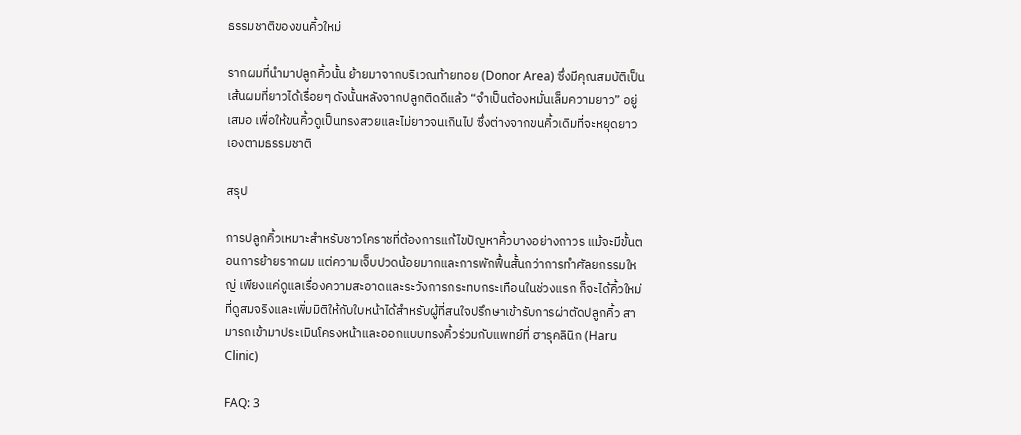ธรรมชาติของขนคิ้วใหม่

รากผมที่นำมาปลูกคิ้วนั้น ย้ายมาจากบริเวณท้ายทอย (Donor Area) ซึ่งมีคุณสมบัติเป็นเส้นผมที่ยาวได้เรื่อยๆ ดังนั้นหลังจากปลูกติดดีแล้ว “จำเป็นต้องหมั่นเล็มความยาว” อยู่เสมอ เพื่อให้ขนคิ้วดูเป็นทรงสวยและไม่ยาวจนเกินไป ซึ่งต่างจากขนคิ้วเดิมที่จะหยุดยาวเองตามธรรมชาติ

สรุป

การปลูกคิ้วเหมาะสำหรับชาวโคราชที่ต้องการแก้ไขปัญหาคิ้วบางอย่างถาวร แม้จะมีขั้นตอนการย้ายรากผม แต่ความเจ็บปวดน้อยมากและการพักฟื้นสั้นกว่าการทำศัลยกรรมใหญ่ เพียงแค่ดูแลเรื่องความสะอาดและระวังการกระทบกระเทือนในช่วงแรก ก็จะได้คิ้วใหม่ที่ดูสมจริงและเพิ่มมิติให้กับใบหน้าได้สำหรับผู้ที่สนใจปรึกษาเข้ารับการผ่าตัดปลูกคิ้ว สามารถเข้ามาประเมินโครงหน้าและออกแบบทรงคิ้วร่วมกับแพทย์ที่ ฮารุคลินิก (Haru Clinic)

FAQ: 3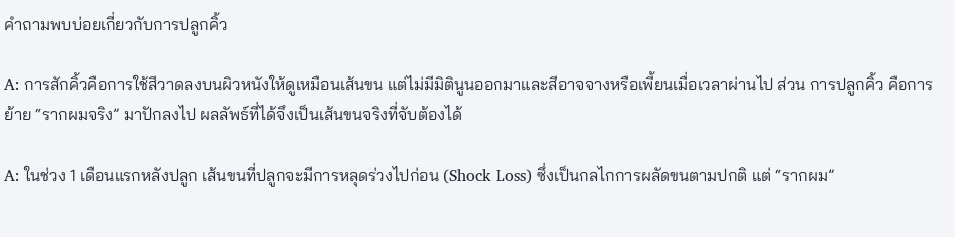คำถามพบบ่อยเกี่ยวกับการปลูกคิ้ว

A: การสักคิ้วคือการใช้สีวาดลงบนผิวหนังให้ดูเหมือนเส้นขน แต่ไม่มีมิตินูนออกมาและสีอาจจางหรือเพี้ยนเมื่อเวลาผ่านไป ส่วน การปลูกคิ้ว คือการย้าย “รากผมจริง” มาปักลงไป ผลลัพธ์ที่ได้จึงเป็นเส้นขนจริงที่จับต้องได้

A: ในช่วง 1 เดือนแรกหลังปลูก เส้นขนที่ปลูกจะมีการหลุดร่วงไปก่อน (Shock Loss) ซึ่งเป็นกลไกการผลัดขนตามปกติ แต่ “รากผม”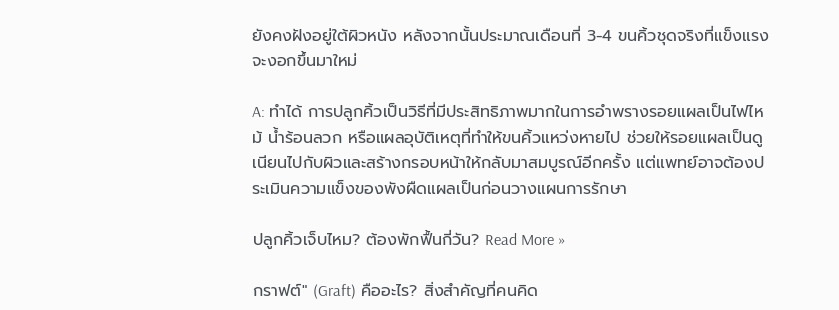ยังคงฝังอยู่ใต้ผิวหนัง หลังจากนั้นประมาณเดือนที่ 3-4 ขนคิ้วชุดจริงที่แข็งแรงจะงอกขึ้นมาใหม่

A: ทำได้ การปลูกคิ้วเป็นวิธีที่มีประสิทธิภาพมากในการอำพรางรอยแผลเป็นไฟไหม้ น้ำร้อนลวก หรือแผลอุบัติเหตุที่ทำให้ขนคิ้วแหว่งหายไป ช่วยให้รอยแผลเป็นดูเนียนไปกับผิวและสร้างกรอบหน้าให้กลับมาสมบูรณ์อีกครั้ง แต่แพทย์อาจต้องประเมินความแข็งของพังผืดแผลเป็นก่อนวางแผนการรักษา

ปลูกคิ้วเจ็บไหม? ต้องพักฟื้นกี่วัน? Read More »

กราฟต์" (Graft) คืออะไร? สิ่งสำคัญที่คนคิด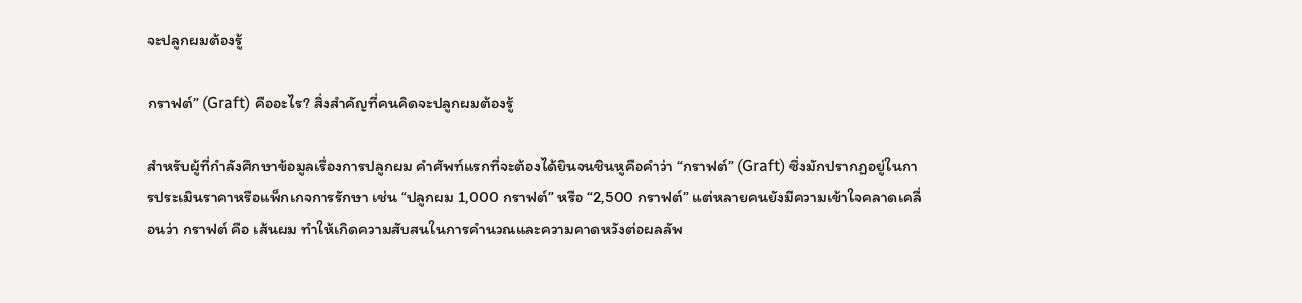จะปลูกผมต้องรู้

กราฟต์” (Graft) คืออะไร? สิ่งสำคัญที่คนคิดจะปลูกผมต้องรู้

สำหรับผู้ที่กำลังศึกษาข้อมูลเรื่องการปลูกผม คำศัพท์แรกที่จะต้องได้ยินจนชินหูคือคำว่า “กราฟต์” (Graft) ซึ่งมักปรากฏอยู่ในการประเมินราคาหรือแพ็กเกจการรักษา เช่น “ปลูกผม 1,000 กราฟต์” หรือ “2,500 กราฟต์” แต่หลายคนยังมีความเข้าใจคลาดเคลื่อนว่า กราฟต์ คือ เส้นผม ทำให้เกิดความสับสนในการคำนวณและความคาดหวังต่อผลลัพ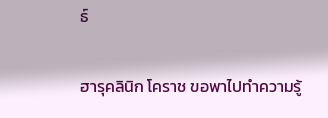ธ์

ฮารุคลินิก โคราช ขอพาไปทำความรู้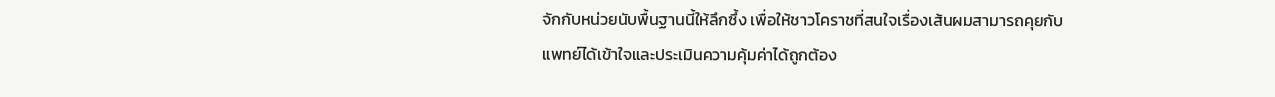จักกับหน่วยนับพื้นฐานนี้ให้ลึกซึ้ง เพื่อให้ชาวโคราชที่สนใจเรื่องเส้นผมสามารถคุยกับแพทย์ได้เข้าใจและประเมินความคุ้มค่าได้ถูกต้อง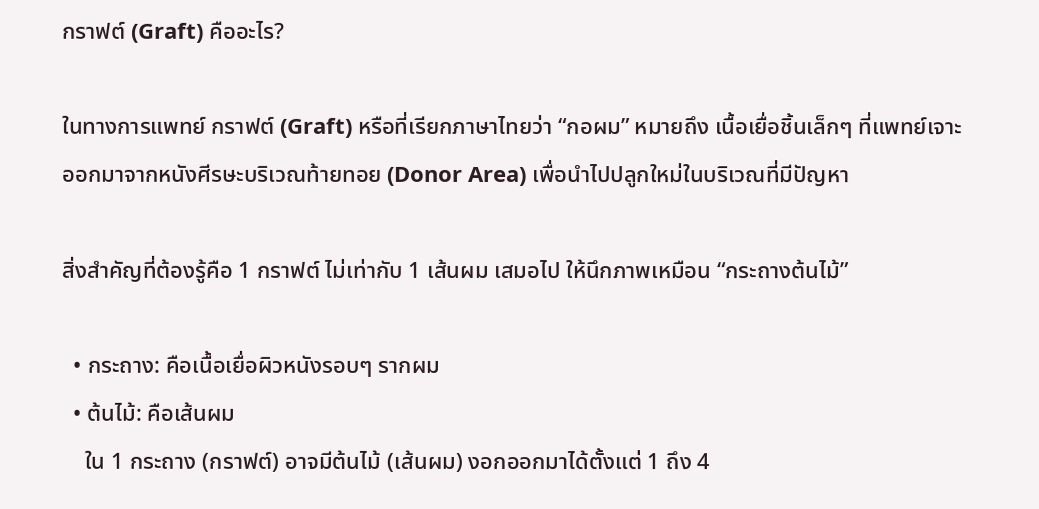กราฟต์ (Graft) คืออะไร?

ในทางการแพทย์ กราฟต์ (Graft) หรือที่เรียกภาษาไทยว่า “กอผม” หมายถึง เนื้อเยื่อชิ้นเล็กๆ ที่แพทย์เจาะออกมาจากหนังศีรษะบริเวณท้ายทอย (Donor Area) เพื่อนำไปปลูกใหม่ในบริเวณที่มีปัญหา

สิ่งสำคัญที่ต้องรู้คือ 1 กราฟต์ ไม่เท่ากับ 1 เส้นผม เสมอไป ให้นึกภาพเหมือน “กระถางต้นไม้”

  • กระถาง: คือเนื้อเยื่อผิวหนังรอบๆ รากผม
  • ต้นไม้: คือเส้นผม
    ใน 1 กระถาง (กราฟต์) อาจมีต้นไม้ (เส้นผม) งอกออกมาได้ตั้งแต่ 1 ถึง 4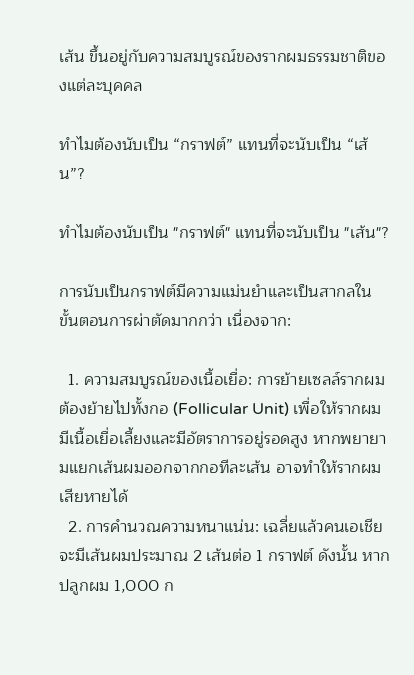เส้น ขึ้นอยู่กับความสมบูรณ์ของรากผมธรรมชาติของแต่ละบุคคล

ทำไมต้องนับเป็น “กราฟต์” แทนที่จะนับเป็น “เส้น”?

ทำไมต้องนับเป็น "กราฟต์" แทนที่จะนับเป็น "เส้น"?

การนับเป็นกราฟต์มีความแม่นยำและเป็นสากลในขั้นตอนการผ่าตัดมากกว่า เนื่องจาก:

  1. ความสมบูรณ์ของเนื้อเยื่อ: การย้ายเซลล์รากผมต้องย้ายไปทั้งกอ (Follicular Unit) เพื่อให้รากผมมีเนื้อเยื่อเลี้ยงและมีอัตราการอยู่รอดสูง หากพยายามแยกเส้นผมออกจากกอทีละเส้น อาจทำให้รากผมเสียหายได้
  2. การคำนวณความหนาแน่น: เฉลี่ยแล้วคนเอเชียจะมีเส้นผมประมาณ 2 เส้นต่อ 1 กราฟต์ ดังนั้น หากปลูกผม 1,000 ก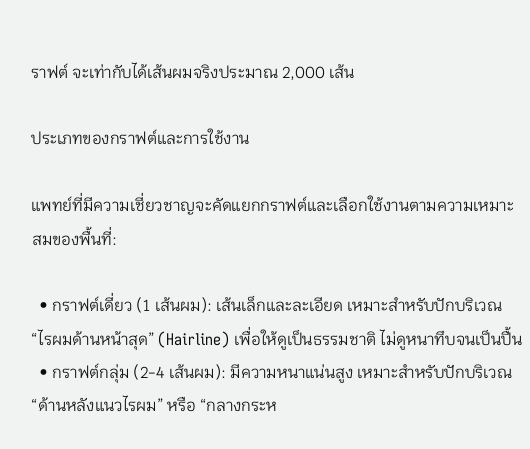ราฟต์ จะเท่ากับได้เส้นผมจริงประมาณ 2,000 เส้น

ประเภทของกราฟต์และการใช้งาน

แพทย์ที่มีความเชี่ยวชาญจะคัดแยกกราฟต์และเลือกใช้งานตามความเหมาะสมของพื้นที่:

  • กราฟต์เดี่ยว (1 เส้นผม): เส้นเล็กและละเอียด เหมาะสำหรับปักบริเวณ “ไรผมด้านหน้าสุด” (Hairline) เพื่อให้ดูเป็นธรรมชาติ ไม่ดูหนาทึบจนเป็นปื้น
  • กราฟต์กลุ่ม (2-4 เส้นผม): มีความหนาแน่นสูง เหมาะสำหรับปักบริเวณ “ด้านหลังแนวไรผม” หรือ “กลางกระห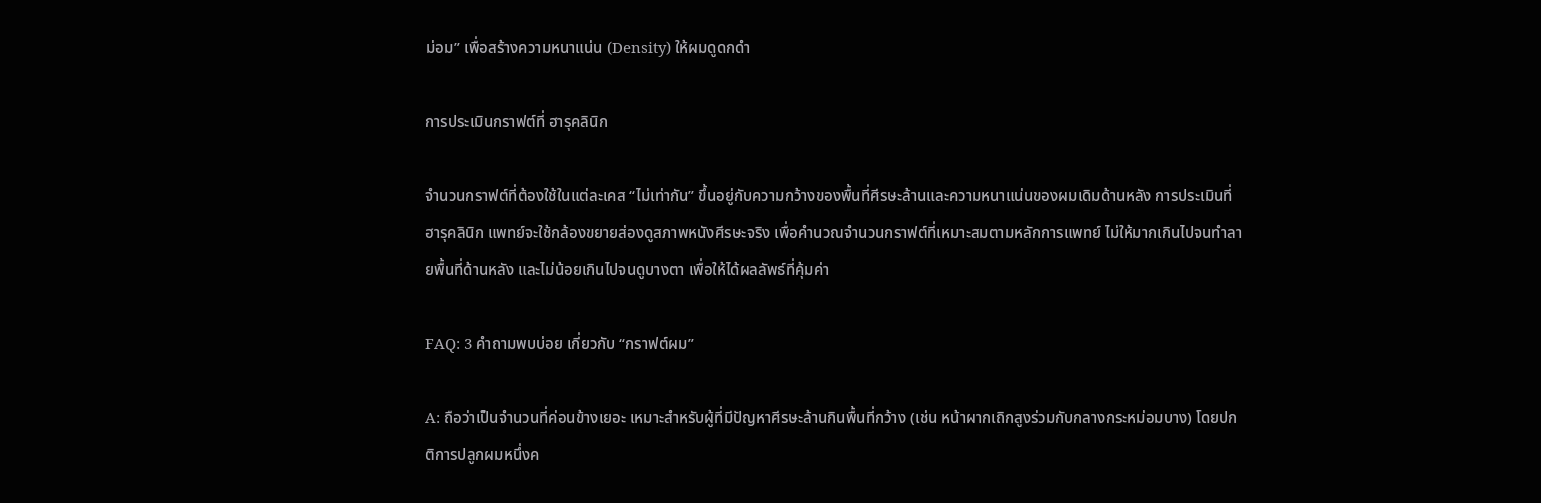ม่อม” เพื่อสร้างความหนาแน่น (Density) ให้ผมดูดกดำ

การประเมินกราฟต์ที่ ฮารุคลินิก

จำนวนกราฟต์ที่ต้องใช้ในแต่ละเคส “ไม่เท่ากัน” ขึ้นอยู่กับความกว้างของพื้นที่ศีรษะล้านและความหนาแน่นของผมเดิมด้านหลัง การประเมินที่ฮารุคลินิก แพทย์จะใช้กล้องขยายส่องดูสภาพหนังศีรษะจริง เพื่อคำนวณจำนวนกราฟต์ที่เหมาะสมตามหลักการแพทย์ ไม่ให้มากเกินไปจนทำลายพื้นที่ด้านหลัง และไม่น้อยเกินไปจนดูบางตา เพื่อให้ได้ผลลัพธ์ที่คุ้มค่า

FAQ: 3 คำถามพบบ่อย เกี่ยวกับ “กราฟต์ผม”

A: ถือว่าเป็นจำนวนที่ค่อนข้างเยอะ เหมาะสำหรับผู้ที่มีปัญหาศีรษะล้านกินพื้นที่กว้าง (เช่น หน้าผากเถิกสูงร่วมกับกลางกระหม่อมบาง) โดยปกติการปลูกผมหนึ่งค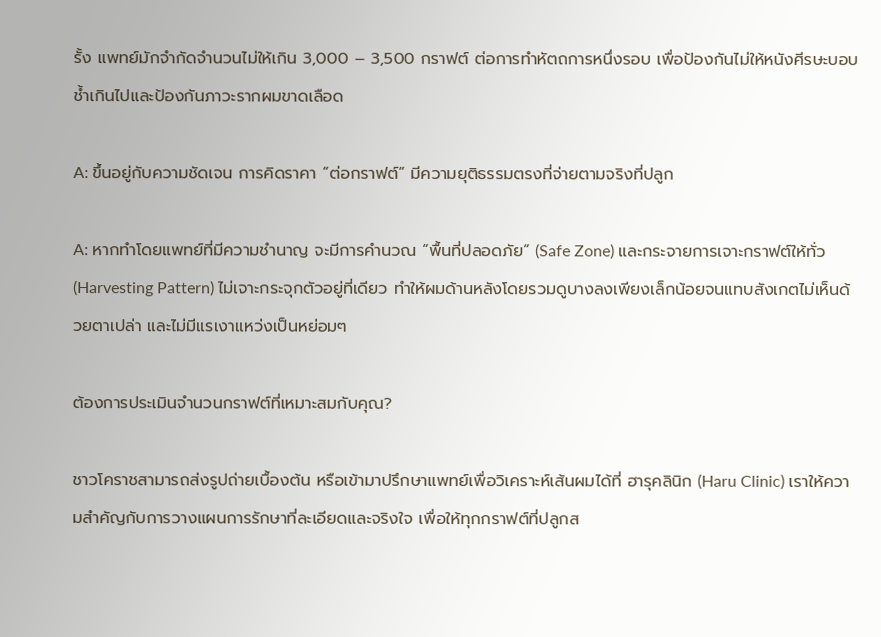รั้ง แพทย์มักจำกัดจำนวนไม่ให้เกิน 3,000 – 3,500 กราฟต์ ต่อการทำหัตถการหนึ่งรอบ เพื่อป้องกันไม่ให้หนังศีรษะบอบช้ำเกินไปและป้องกันภาวะรากผมขาดเลือด

A: ขึ้นอยู่กับความชัดเจน การคิดราคา “ต่อกราฟต์” มีความยุติธรรมตรงที่จ่ายตามจริงที่ปลูก

A: หากทำโดยแพทย์ที่มีความชำนาญ จะมีการคำนวณ “พื้นที่ปลอดภัย” (Safe Zone) และกระจายการเจาะกราฟต์ให้ทั่ว (Harvesting Pattern) ไม่เจาะกระจุกตัวอยู่ที่เดียว ทำให้ผมด้านหลังโดยรวมดูบางลงเพียงเล็กน้อยจนแทบสังเกตไม่เห็นด้วยตาเปล่า และไม่มีแรเงาแหว่งเป็นหย่อมๆ

ต้องการประเมินจำนวนกราฟต์ที่เหมาะสมกับคุณ?

ชาวโคราชสามารถส่งรูปถ่ายเบื้องต้น หรือเข้ามาปรึกษาแพทย์เพื่อวิเคราะห์เส้นผมได้ที่ ฮารุคลินิก (Haru Clinic) เราให้ความสำคัญกับการวางแผนการรักษาที่ละเอียดและจริงใจ เพื่อให้ทุกกราฟต์ที่ปลูกส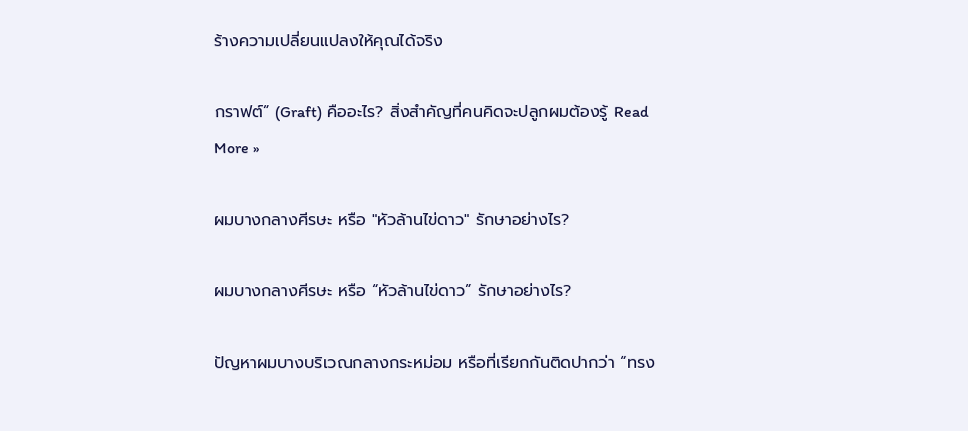ร้างความเปลี่ยนแปลงให้คุณได้จริง

กราฟต์” (Graft) คืออะไร? สิ่งสำคัญที่คนคิดจะปลูกผมต้องรู้ Read More »

ผมบางกลางศีรษะ หรือ "หัวล้านไข่ดาว" รักษาอย่างไร?

ผมบางกลางศีรษะ หรือ “หัวล้านไข่ดาว” รักษาอย่างไร?

ปัญหาผมบางบริเวณกลางกระหม่อม หรือที่เรียกกันติดปากว่า “ทรง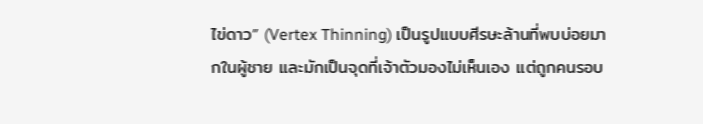ไข่ดาว” (Vertex Thinning) เป็นรูปแบบศีรษะล้านที่พบบ่อยมากในผู้ชาย และมักเป็นจุดที่เจ้าตัวมองไม่เห็นเอง แต่ถูกคนรอบ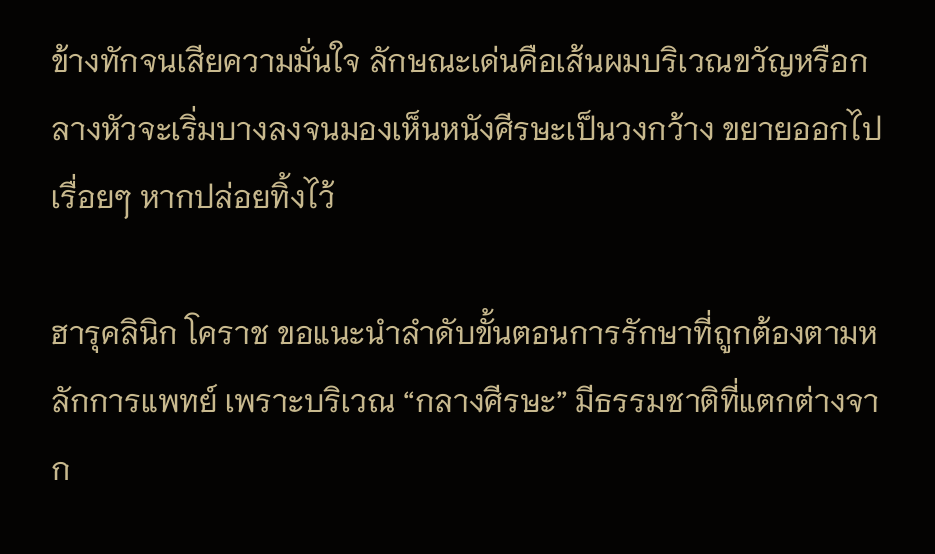ข้างทักจนเสียความมั่นใจ ลักษณะเด่นคือเส้นผมบริเวณขวัญหรือกลางหัวจะเริ่มบางลงจนมองเห็นหนังศีรษะเป็นวงกว้าง ขยายออกไปเรื่อยๆ หากปล่อยทิ้งไว้

ฮารุคลินิก โคราช ขอแนะนำลำดับขั้นตอนการรักษาที่ถูกต้องตามหลักการแพทย์ เพราะบริเวณ “กลางศีรษะ” มีธรรมชาติที่แตกต่างจาก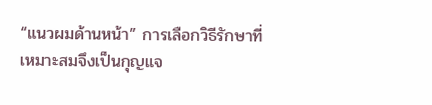“แนวผมด้านหน้า” การเลือกวิธีรักษาที่เหมาะสมจึงเป็นกุญแจ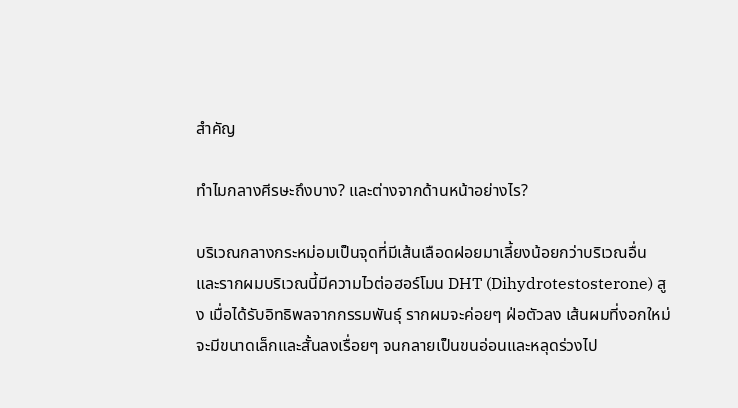สำคัญ

ทำไมกลางศีรษะถึงบาง? และต่างจากด้านหน้าอย่างไร?

บริเวณกลางกระหม่อมเป็นจุดที่มีเส้นเลือดฝอยมาเลี้ยงน้อยกว่าบริเวณอื่น และรากผมบริเวณนี้มีความไวต่อฮอร์โมน DHT (Dihydrotestosterone) สูง เมื่อได้รับอิทธิพลจากกรรมพันธุ์ รากผมจะค่อยๆ ฝ่อตัวลง เส้นผมที่งอกใหม่จะมีขนาดเล็กและสั้นลงเรื่อยๆ จนกลายเป็นขนอ่อนและหลุดร่วงไป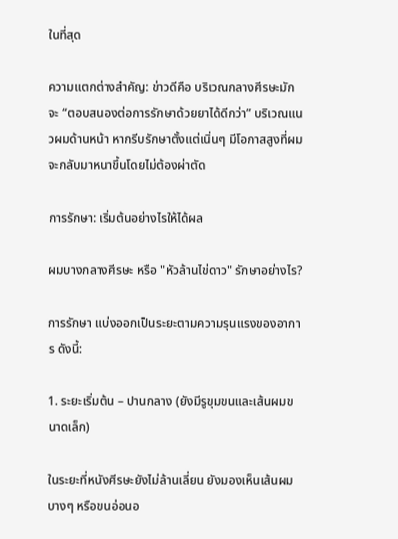ในที่สุด

ความแตกต่างสำคัญ: ข่าวดีคือ บริเวณกลางศีรษะมักจะ “ตอบสนองต่อการรักษาด้วยยาได้ดีกว่า” บริเวณแนวผมด้านหน้า หากรีบรักษาตั้งแต่เนิ่นๆ มีโอกาสสูงที่ผมจะกลับมาหนาขึ้นโดยไม่ต้องผ่าตัด

การรักษา: เริ่มต้นอย่างไรให้ได้ผล

ผมบางกลางศีรษะ หรือ "หัวล้านไข่ดาว" รักษาอย่างไร?

การรักษา แบ่งออกเป็นระยะตามความรุนแรงของอาการ ดังนี้:

1. ระยะเริ่มต้น – ปานกลาง (ยังมีรูขุมขนและเส้นผมขนาดเล็ก)

ในระยะที่หนังศีรษะยังไม่ล้านเลี่ยน ยังมองเห็นเส้นผมบางๆ หรือขนอ่อนอ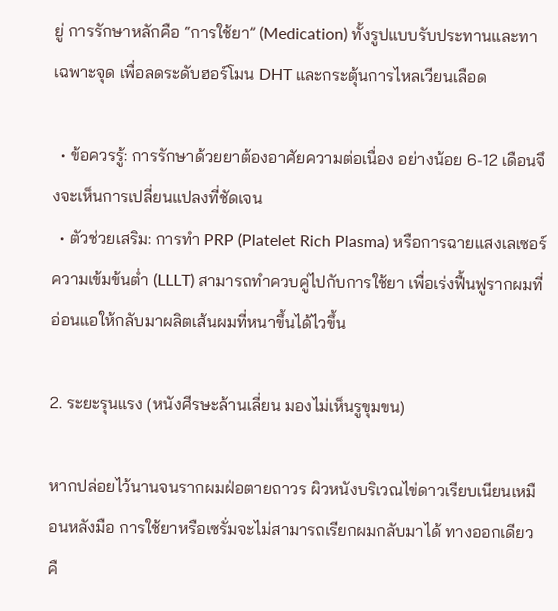ยู่ การรักษาหลักคือ “การใช้ยา” (Medication) ทั้งรูปแบบรับประทานและทาเฉพาะจุด เพื่อลดระดับฮอร์โมน DHT และกระตุ้นการไหลเวียนเลือด

  • ข้อควรรู้: การรักษาด้วยยาต้องอาศัยความต่อเนื่อง อย่างน้อย 6-12 เดือนจึงจะเห็นการเปลี่ยนแปลงที่ชัดเจน
  • ตัวช่วยเสริม: การทำ PRP (Platelet Rich Plasma) หรือการฉายแสงเลเซอร์ความเข้มข้นต่ำ (LLLT) สามารถทำควบคู่ไปกับการใช้ยา เพื่อเร่งฟื้นฟูรากผมที่อ่อนแอให้กลับมาผลิตเส้นผมที่หนาขึ้นได้ไวขึ้น

2. ระยะรุนแรง (หนังศีรษะล้านเลี่ยน มองไม่เห็นรูขุมขน)

หากปล่อยไว้นานจนรากผมฝ่อตายถาวร ผิวหนังบริเวณไข่ดาวเรียบเนียนเหมือนหลังมือ การใช้ยาหรือเซรั่มจะไม่สามารถเรียกผมกลับมาได้ ทางออกเดียวคื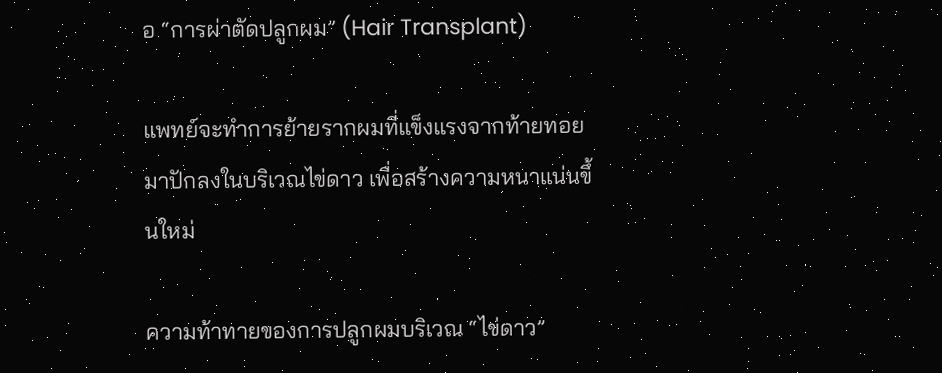อ “การผ่าตัดปลูกผม” (Hair Transplant)

แพทย์จะทำการย้ายรากผมที่แข็งแรงจากท้ายทอย มาปักลงในบริเวณไข่ดาว เพื่อสร้างความหนาแน่นขึ้นใหม่

ความท้าทายของการปลูกผมบริเวณ “ไข่ดาว”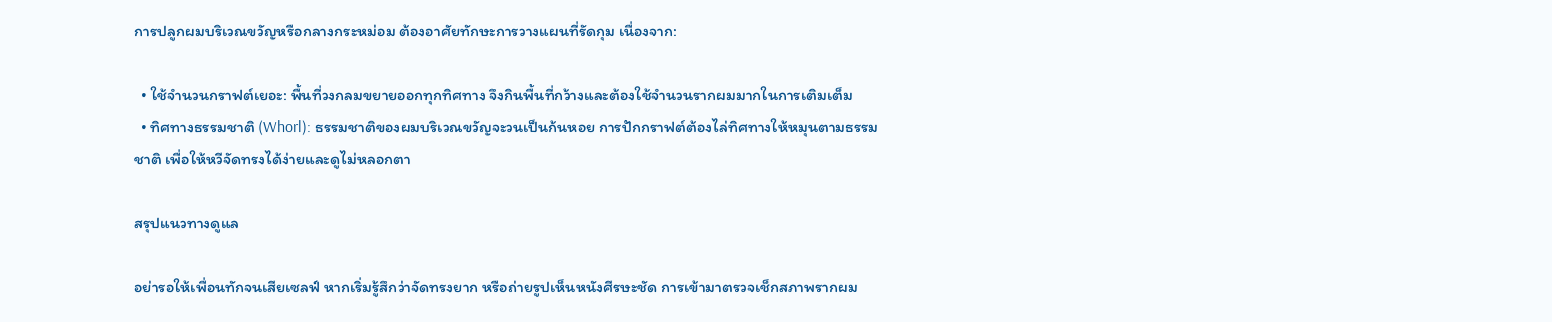การปลูกผมบริเวณขวัญหรือกลางกระหม่อม ต้องอาศัยทักษะการวางแผนที่รัดกุม เนื่องจาก:

  • ใช้จำนวนกราฟต์เยอะ: พื้นที่วงกลมขยายออกทุกทิศทาง จึงกินพื้นที่กว้างและต้องใช้จำนวนรากผมมากในการเติมเต็ม
  • ทิศทางธรรมชาติ (Whorl): ธรรมชาติของผมบริเวณขวัญจะวนเป็นก้นหอย การปักกราฟต์ต้องไล่ทิศทางให้หมุนตามธรรมชาติ เพื่อให้หวีจัดทรงได้ง่ายและดูไม่หลอกตา

สรุปแนวทางดูแล

อย่ารอให้เพื่อนทักจนเสียเซลฟ์ หากเริ่มรู้สึกว่าจัดทรงยาก หรือถ่ายรูปเห็นหนังศีรษะชัด การเข้ามาตรวจเช็กสภาพรากผม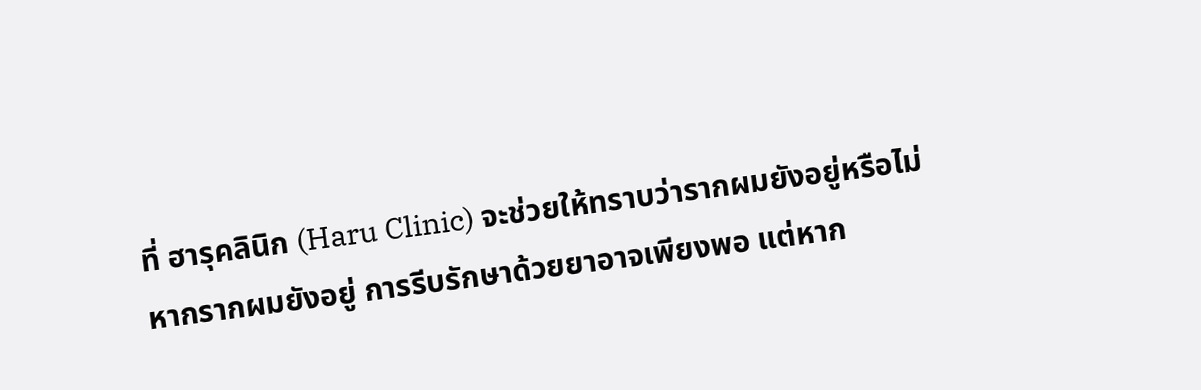ที่ ฮารุคลินิก (Haru Clinic) จะช่วยให้ทราบว่ารากผมยังอยู่หรือไม่ หากรากผมยังอยู่ การรีบรักษาด้วยยาอาจเพียงพอ แต่หาก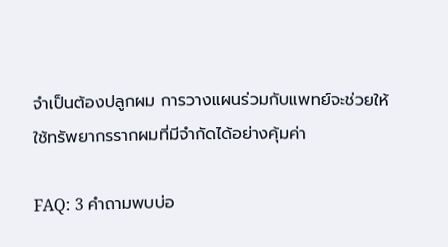จำเป็นต้องปลูกผม การวางแผนร่วมกับแพทย์จะช่วยให้ใช้ทรัพยากรรากผมที่มีจำกัดได้อย่างคุ้มค่า

FAQ: 3 คำถามพบบ่อ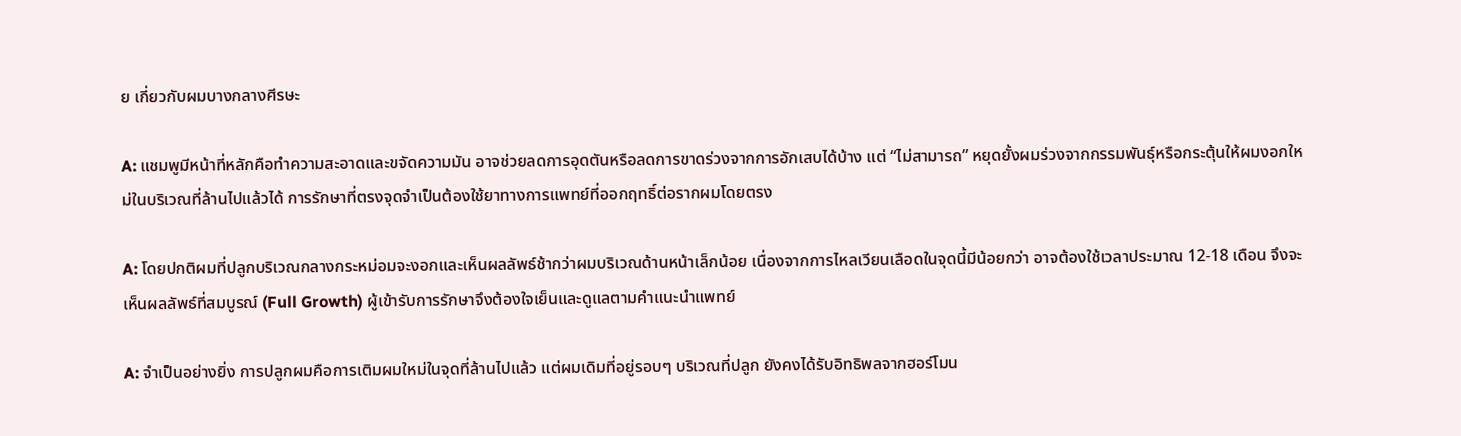ย เกี่ยวกับผมบางกลางศีรษะ

A: แชมพูมีหน้าที่หลักคือทำความสะอาดและขจัดความมัน อาจช่วยลดการอุดตันหรือลดการขาดร่วงจากการอักเสบได้บ้าง แต่ “ไม่สามารถ” หยุดยั้งผมร่วงจากกรรมพันธุ์หรือกระตุ้นให้ผมงอกใหม่ในบริเวณที่ล้านไปแล้วได้ การรักษาที่ตรงจุดจำเป็นต้องใช้ยาทางการแพทย์ที่ออกฤทธิ์ต่อรากผมโดยตรง

A: โดยปกติผมที่ปลูกบริเวณกลางกระหม่อมจะงอกและเห็นผลลัพธ์ช้ากว่าผมบริเวณด้านหน้าเล็กน้อย เนื่องจากการไหลเวียนเลือดในจุดนี้มีน้อยกว่า อาจต้องใช้เวลาประมาณ 12-18 เดือน จึงจะเห็นผลลัพธ์ที่สมบูรณ์ (Full Growth) ผู้เข้ารับการรักษาจึงต้องใจเย็นและดูแลตามคำแนะนำแพทย์

A: จำเป็นอย่างยิ่ง การปลูกผมคือการเติมผมใหม่ในจุดที่ล้านไปแล้ว แต่ผมเดิมที่อยู่รอบๆ บริเวณที่ปลูก ยังคงได้รับอิทธิพลจากฮอร์โมน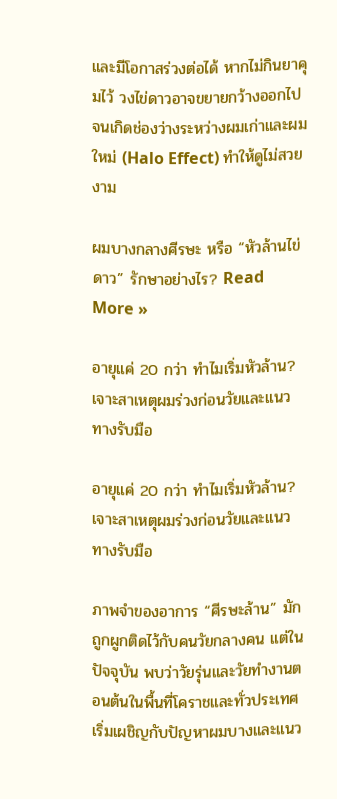และมีโอกาสร่วงต่อได้ หากไม่กินยาคุมไว้ วงไข่ดาวอาจขยายกว้างออกไปจนเกิดช่องว่างระหว่างผมเก่าและผมใหม่ (Halo Effect) ทำให้ดูไม่สวยงาม

ผมบางกลางศีรษะ หรือ “หัวล้านไข่ดาว” รักษาอย่างไร? Read More »

อายุแค่ 20 กว่า ทำไมเริ่มหัวล้าน? เจาะสาเหตุผมร่วงก่อนวัยและแนวทางรับมือ

อายุแค่ 20 กว่า ทำไมเริ่มหัวล้าน? เจาะสาเหตุผมร่วงก่อนวัยและแนวทางรับมือ

ภาพจำของอาการ “ศีรษะล้าน” มักถูกผูกติดไว้กับคนวัยกลางคน แต่ในปัจจุบัน พบว่าวัยรุ่นและวัยทำงานตอนต้นในพื้นที่โคราชและทั่วประเทศ เริ่มเผชิญกับปัญหาผมบางและแนว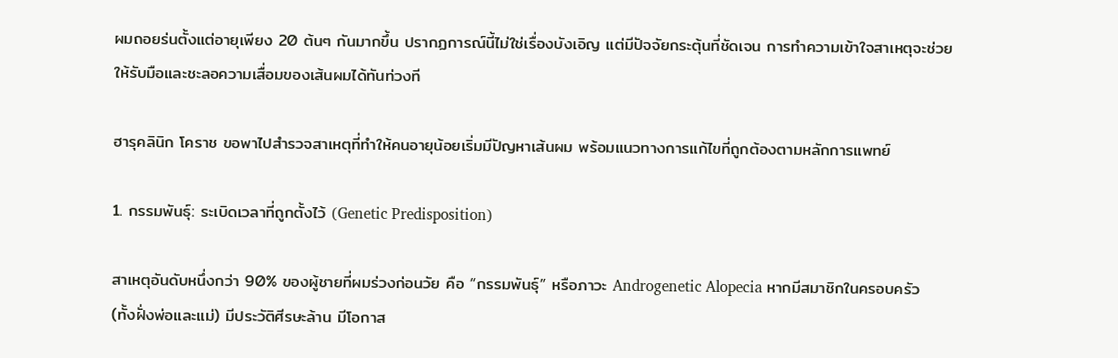ผมถอยร่นตั้งแต่อายุเพียง 20 ต้นๆ กันมากขึ้น ปรากฏการณ์นี้ไม่ใช่เรื่องบังเอิญ แต่มีปัจจัยกระตุ้นที่ชัดเจน การทำความเข้าใจสาเหตุจะช่วยให้รับมือและชะลอความเสื่อมของเส้นผมได้ทันท่วงที

ฮารุคลินิก โคราช ขอพาไปสำรวจสาเหตุที่ทำให้คนอายุน้อยเริ่มมีปัญหาเส้นผม พร้อมแนวทางการแก้ไขที่ถูกต้องตามหลักการแพทย์

1. กรรมพันธุ์: ระเบิดเวลาที่ถูกตั้งไว้ (Genetic Predisposition)

สาเหตุอันดับหนึ่งกว่า 90% ของผู้ชายที่ผมร่วงก่อนวัย คือ “กรรมพันธุ์” หรือภาวะ Androgenetic Alopecia หากมีสมาชิกในครอบครัว (ทั้งฝั่งพ่อและแม่) มีประวัติศีรษะล้าน มีโอกาส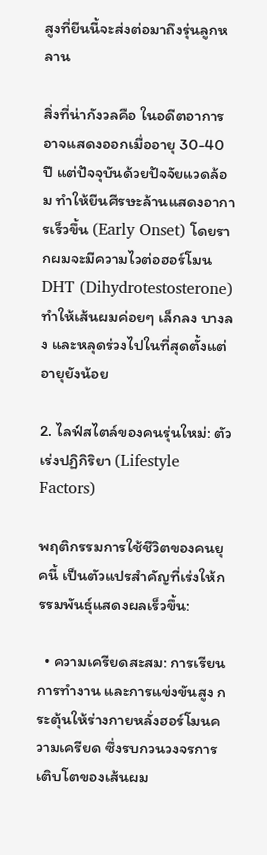สูงที่ยีนนี้จะส่งต่อมาถึงรุ่นลูกหลาน

สิ่งที่น่ากังวลคือ ในอดีตอาการอาจแสดงออกเมื่ออายุ 30-40 ปี แต่ปัจจุบันด้วยปัจจัยแวดล้อม ทำให้ยีนศีรษะล้านแสดงอาการเร็วขึ้น (Early Onset) โดยรากผมจะมีความไวต่อฮอร์โมน DHT (Dihydrotestosterone) ทำให้เส้นผมค่อยๆ เล็กลง บางลง และหลุดร่วงไปในที่สุดตั้งแต่อายุยังน้อย

2. ไลฟ์สไตล์ของคนรุ่นใหม่: ตัวเร่งปฏิกิริยา (Lifestyle Factors)

พฤติกรรมการใช้ชีวิตของคนยุคนี้ เป็นตัวแปรสำคัญที่เร่งให้กรรมพันธุ์แสดงผลเร็วขึ้น:

  • ความเครียดสะสม: การเรียน การทำงาน และการแข่งขันสูง กระตุ้นให้ร่างกายหลั่งฮอร์โมนความเครียด ซึ่งรบกวนวงจรการเติบโตของเส้นผม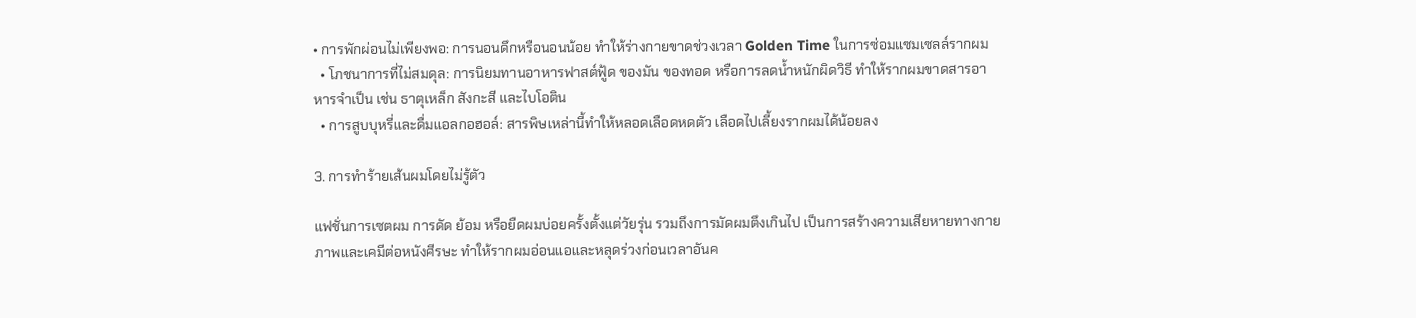• การพักผ่อนไม่เพียงพอ: การนอนดึกหรือนอนน้อย ทำให้ร่างกายขาดช่วงเวลา Golden Time ในการซ่อมแซมเซลล์รากผม
  • โภชนาการที่ไม่สมดุล: การนิยมทานอาหารฟาสต์ฟู้ด ของมัน ของทอด หรือการลดน้ำหนักผิดวิธี ทำให้รากผมขาดสารอาหารจำเป็น เช่น ธาตุเหล็ก สังกะสี และไบโอติน
  • การสูบบุหรี่และดื่มแอลกอฮอล์: สารพิษเหล่านี้ทำให้หลอดเลือดหดตัว เลือดไปเลี้ยงรากผมได้น้อยลง

3. การทำร้ายเส้นผมโดยไม่รู้ตัว

แฟชั่นการเซตผม การดัด ย้อม หรือยืดผมบ่อยครั้งตั้งแต่วัยรุ่น รวมถึงการมัดผมตึงเกินไป เป็นการสร้างความเสียหายทางกายภาพและเคมีต่อหนังศีรษะ ทำให้รากผมอ่อนแอและหลุดร่วงก่อนเวลาอันค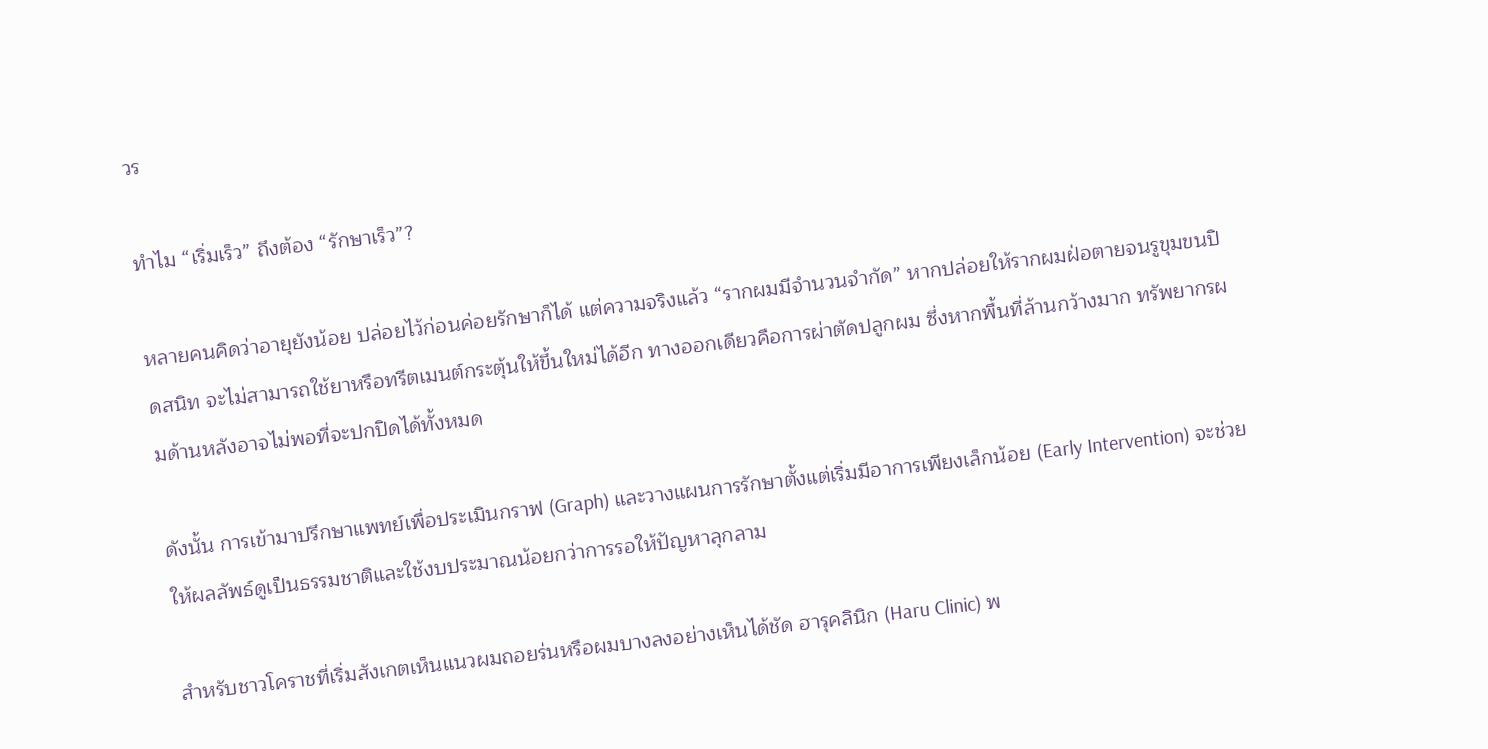วร

ทำไม “เริ่มเร็ว” ถึงต้อง “รักษาเร็ว”?

หลายคนคิดว่าอายุยังน้อย ปล่อยไว้ก่อนค่อยรักษาก็ได้ แต่ความจริงแล้ว “รากผมมีจำนวนจำกัด” หากปล่อยให้รากผมฝ่อตายจนรูขุมขนปิดสนิท จะไม่สามารถใช้ยาหรือทรีตเมนต์กระตุ้นให้ขึ้นใหม่ได้อีก ทางออกเดียวคือการผ่าตัดปลูกผม ซึ่งหากพื้นที่ล้านกว้างมาก ทรัพยากรผมด้านหลังอาจไม่พอที่จะปกปิดได้ทั้งหมด

ดังนั้น การเข้ามาปรึกษาแพทย์เพื่อประเมินกราฟ (Graph) และวางแผนการรักษาตั้งแต่เริ่มมีอาการเพียงเล็กน้อย (Early Intervention) จะช่วยให้ผลลัพธ์ดูเป็นธรรมชาติและใช้งบประมาณน้อยกว่าการรอให้ปัญหาลุกลาม

สำหรับชาวโคราชที่เริ่มสังเกตเห็นแนวผมถอยร่นหรือผมบางลงอย่างเห็นได้ชัด ฮารุคลินิก (Haru Clinic) พ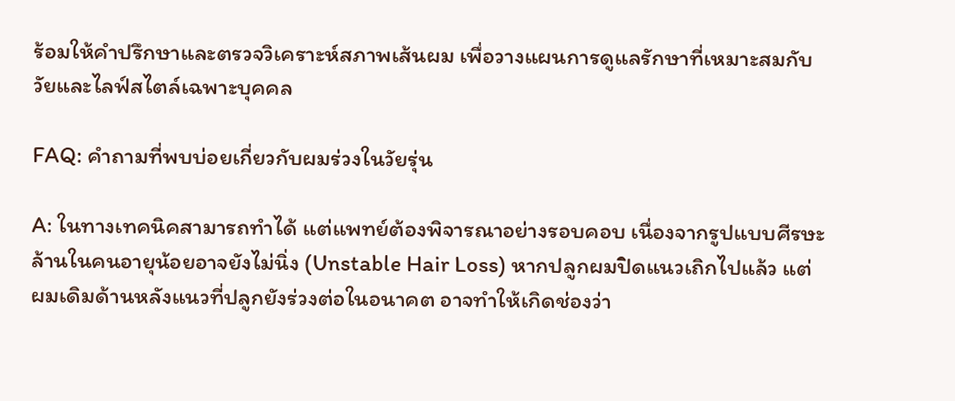ร้อมให้คำปรึกษาและตรวจวิเคราะห์สภาพเส้นผม เพื่อวางแผนการดูแลรักษาที่เหมาะสมกับวัยและไลฟ์สไตล์เฉพาะบุคคล

FAQ: คำถามที่พบบ่อยเกี่ยวกับผมร่วงในวัยรุ่น

A: ในทางเทคนิคสามารถทำได้ แต่แพทย์ต้องพิจารณาอย่างรอบคอบ เนื่องจากรูปแบบศีรษะล้านในคนอายุน้อยอาจยังไม่นิ่ง (Unstable Hair Loss) หากปลูกผมปิดแนวเถิกไปแล้ว แต่ผมเดิมด้านหลังแนวที่ปลูกยังร่วงต่อในอนาคต อาจทำให้เกิดช่องว่า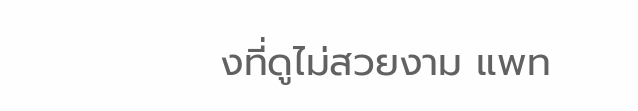งที่ดูไม่สวยงาม แพท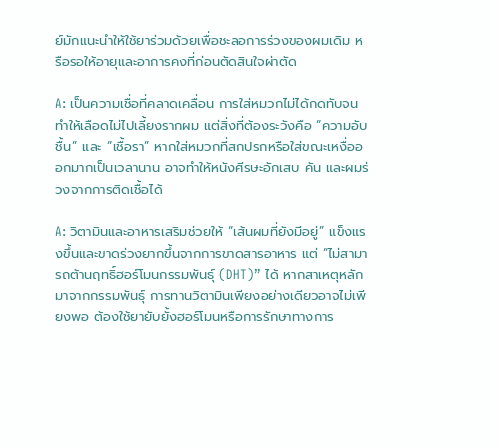ย์มักแนะนำให้ใช้ยาร่วมด้วยเพื่อชะลอการร่วงของผมเดิม หรือรอให้อายุและอาการคงที่ก่อนตัดสินใจผ่าตัด

A: เป็นความเชื่อที่คลาดเคลื่อน การใส่หมวกไม่ได้กดทับจนทำให้เลือดไม่ไปเลี้ยงรากผม แต่สิ่งที่ต้องระวังคือ “ความอับชื้น” และ “เชื้อรา” หากใส่หมวกที่สกปรกหรือใส่ขณะเหงื่อออกมากเป็นเวลานาน อาจทำให้หนังศีรษะอักเสบ คัน และผมร่วงจากการติดเชื้อได้

A: วิตามินและอาหารเสริมช่วยให้ “เส้นผมที่ยังมีอยู่” แข็งแรงขึ้นและขาดร่วงยากขึ้นจากการขาดสารอาหาร แต่ “ไม่สามารถต้านฤทธิ์ฮอร์โมนกรรมพันธุ์ (DHT)” ได้ หากสาเหตุหลักมาจากกรรมพันธุ์ การทานวิตามินเพียงอย่างเดียวอาจไม่เพียงพอ ต้องใช้ยายับยั้งฮอร์โมนหรือการรักษาทางการ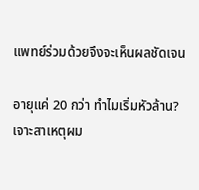แพทย์ร่วมด้วยจึงจะเห็นผลชัดเจน

อายุแค่ 20 กว่า ทำไมเริ่มหัวล้าน? เจาะสาเหตุผม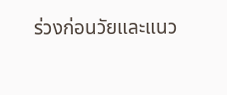ร่วงก่อนวัยและแนว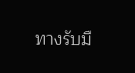ทางรับมื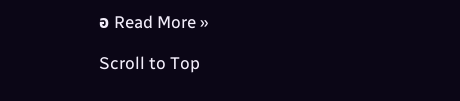อ Read More »

Scroll to Top